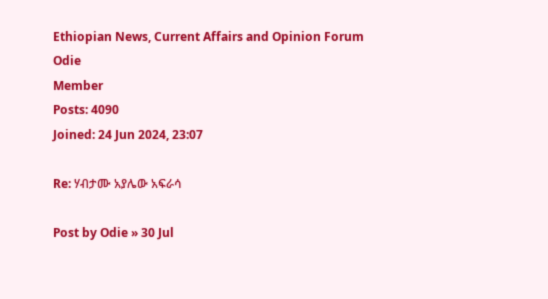Ethiopian News, Current Affairs and Opinion Forum
Odie
Member
Posts: 4090
Joined: 24 Jun 2024, 23:07

Re: ሃብታሙ አያሌው አፍራሳ

Post by Odie » 30 Jul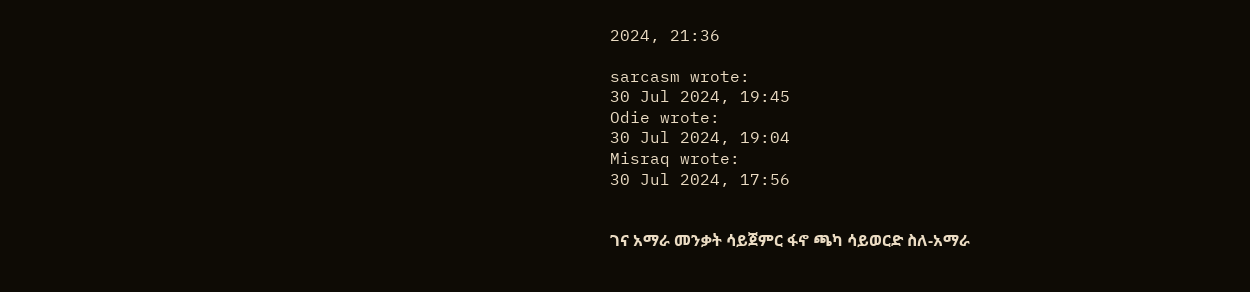2024, 21:36

sarcasm wrote:
30 Jul 2024, 19:45
Odie wrote:
30 Jul 2024, 19:04
Misraq wrote:
30 Jul 2024, 17:56


ገና አማራ መንቃት ሳይጀምር ፋኖ ጫካ ሳይወርድ ስለ-አማራ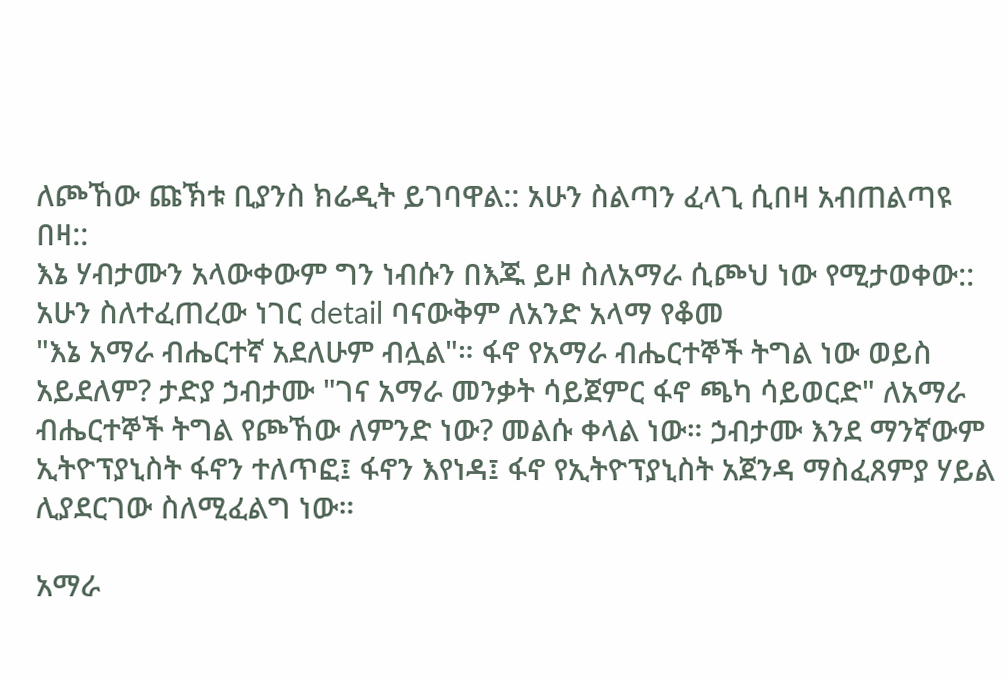ለጮኸው ጩኽቱ ቢያንስ ክሬዲት ይገባዋል:: አሁን ስልጣን ፈላጊ ሲበዛ አብጠልጣዩ በዛ::
እኔ ሃብታሙን አላውቀውም ግን ነብሱን በእጁ ይዞ ስለአማራ ሲጮህ ነው የሚታወቀው:: አሁን ስለተፈጠረው ነገር detail ባናውቅም ለአንድ አላማ የቆመ
"እኔ አማራ ብሔርተኛ አደለሁም ብሏል"። ፋኖ የአማራ ብሔርተኞች ትግል ነው ወይስ አይደለም? ታድያ ኃብታሙ "ገና አማራ መንቃት ሳይጀምር ፋኖ ጫካ ሳይወርድ" ለአማራ ብሔርተኞች ትግል የጮኸው ለምንድ ነው? መልሱ ቀላል ነው። ኃብታሙ እንደ ማንኛውም ኢትዮፕያኒስት ፋኖን ተለጥፎ፤ ፋኖን እየነዳ፤ ፋኖ የኢትዮፕያኒስት አጀንዳ ማስፈጸምያ ሃይል ሊያደርገው ስለሚፈልግ ነው።

አማራ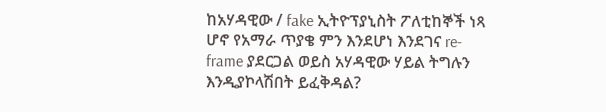ከአሃዳዊው / fake ኢትዮፕያኒስት ፖለቲከኞች ነጻ ሆኖ የአማራ ጥያቄ ምን እንደሆነ እንደገና re-frame ያደርጋል ወይስ አሃዳዊው ሃይል ትግሉን እንዲያኮላሽበት ይፈቅዳል?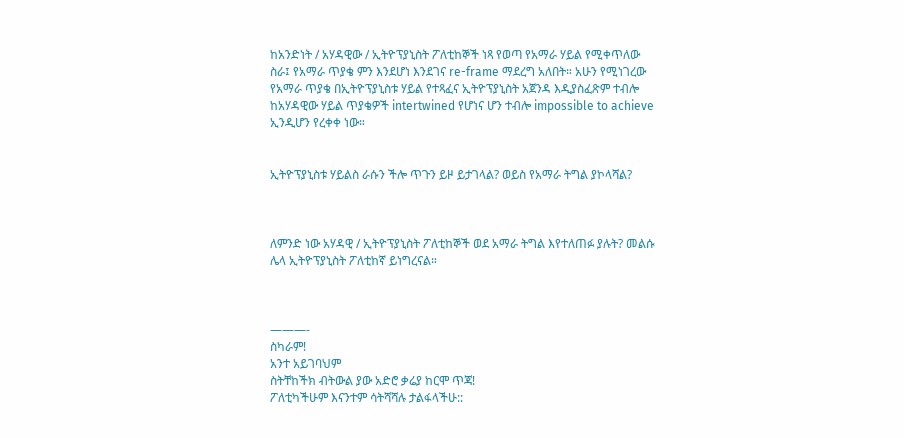ከአንድነት / አሃዳዊው / ኢትዮፕያኒስት ፖለቲከኞች ነጻ የወጣ የአማራ ሃይል የሚቀጥለው ስራ፤ የአማራ ጥያቄ ምን እንደሆነ እንደገና re-frame ማደረግ አለበት። አሁን የሚነገረው የአማራ ጥያቄ በኢትዮፕያኒስቱ ሃይል የተጻፈና ኢትዮፕያኒስት አጀንዳ እዲያስፈጽም ተብሎ ከአሃዳዊው ሃይል ጥያቄዎች intertwined የሆነና ሆን ተብሎ impossible to achieve ኢንዲሆን የረቀቀ ነው።


ኢትዮፕያኒስቱ ሃይልስ ራሱን ችሎ ጥጉን ይዞ ይታገላል? ወይስ የአማራ ትግል ያኮላሻል?



ለምንድ ነው አሃዳዊ / ኢትዮፕያኒስት ፖለቲከኞች ወደ አማራ ትግል እየተለጠፉ ያሉት? መልሱ ሌላ ኢትዮፕያኒስት ፖለቲከኛ ይነግረናል።



———-
ስካራም!
አንተ አይገባህም
ስትቸከችክ ብትውል ያው አድሮ ቃሬያ ከርሞ ጥጃ!
ፖለቲካችሁም እናንተም ሳትሻሻሉ ታልፋላችሁ::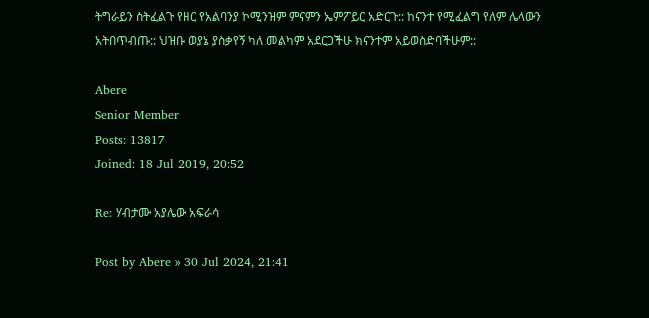ትግራይን ስትፈልጉ የዘር የአልባንያ ኮሚንዝም ምናምን ኤምፖይር አድርጉ:: ከናንተ የሚፈልግ የለም ሌላውን አትበጥብጡ:: ህዝቡ ወያኔ ያስቃየኝ ካለ መልካም አደርጋችሁ ክናንተም አይወስድባችሁም::

Abere
Senior Member
Posts: 13817
Joined: 18 Jul 2019, 20:52

Re: ሃብታሙ አያሌው አፍራሳ

Post by Abere » 30 Jul 2024, 21:41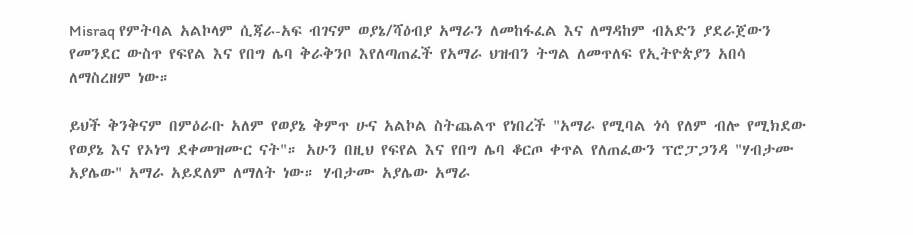Misraq የምትባል አልኮላም ሲጃራ-አፍ ብገናም ወያኔ/ሻዕብያ አማራን ለመከፋፈል እና ለማዳከም ብአድን ያደራጀውን የመንደር ውስጥ የፍየል እና የበግ ሌባ ቅራቅንቦ እየለጣጠፈች የአማራ ህዝብን ትግል ለመጥለፍ የኢትዮጵያን አበሳ ለማስረዘም ነው።

ይህች ቅንቅናም በምዕራቡ አለም የወያኔ ቅምጥ ሁና አልኮል ስትጨልጥ የነበረች "አማራ የሚባል ጎሳ የለም ብሎ የሚክደው የወያኔ እና የኦነግ ደቀመዝሙር ናት"። አሁን በዚህ የፍየል እና የበግ ሌባ ቆርጦ ቀጥል የለጠፈውን ፕሮፓጋንዳ "ሃብታሙ አያሌው" አማራ አይደለም ለማለት ነው። ሃብታሙ አያሌው አማራ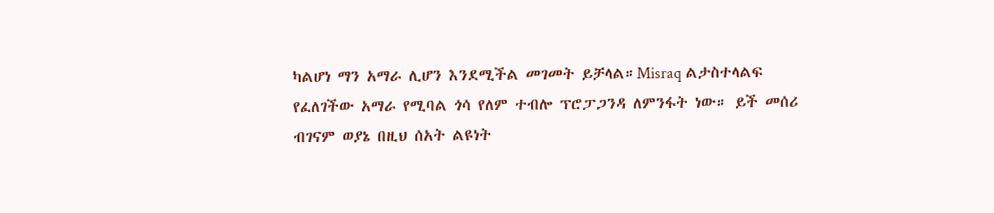ካልሆነ ማን አማራ ሊሆን እንደሚችል መገመት ይቻላል።Misraq ልታስተላልፍ የፈለገችው አማራ የሚባል ጎሳ የለም ተብሎ ፕሮፓጋንዳ ለምንፋት ነው። ይች መሰሪ ብገናም ወያኔ በዚህ ሰአት ልዩነት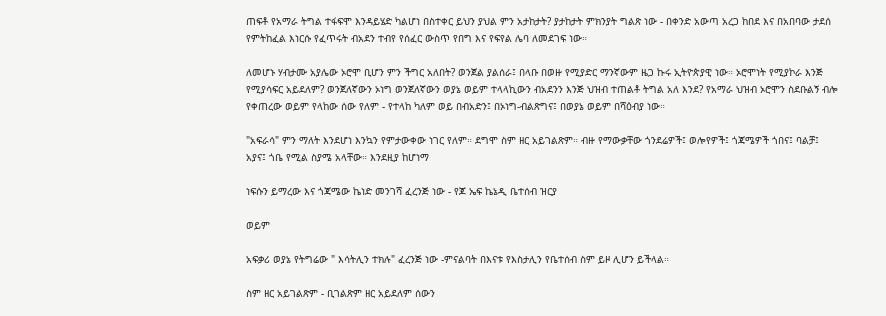ጠፍቶ የአማራ ትግል ተፋፍሞ እንዳይሄድ ካልሆነ በስተቀር ይህን ያህል ምን አታከታት? ያታከታት ምክንያት ግልጽ ነው - በቀንድ አውጣ አረጋ ከበደ እና በአበባው ታደሰ የምትከፈል እነርሱ የፈጥሩት ብአደን ተብየ የሰፈር ውስጥ የበግ እና የፍየል ሌባ ለመደገፍ ነው።

ለመሆኑ ሃብታሙ አያሌው ኦሮሞ ቢሆን ምን ችግር አለበት? ወንጀል ያልሰራ፤ በላቡ በወዙ የሚያድር ማንኛውም ዜጋ ኩሩ ኢትዮጵያዊ ነው። ኦሮሞነት የሚያኮራ እንጅ የሚያሳፍር አይደለም? ወንጀለኛውን ኦነግ ወንጀለኛውን ወያኔ ወይም ተላላኪውን ብአደንን እንጅ ህዝብ ተጠልቶ ትግል አለ እንደ? የአማራ ህዝብ ኦሮሞን ስደቡልኝ ብሎ የቀጠረው ወይም የላከው ሰው የለም - የተላከ ካለም ወይ በብአድን፤ በኦነግ-ብልጽግና፤ በወያኔ ወይም በሻዕብያ ነው።

"አፍራሳ" ምን ማለት እንደሆነ እንኳን የምታውቀው ነገር የለም። ደግሞ ስም ዘር አይገልጽም። ብዙ የማውቃቸው ጎንደሬዎች፤ ወሎየዎች፤ ጎጃሜዎች ጎበና፤ ባልቻ፤ አያና፤ ጎቤ የሚል ስያሜ አላቸው። እንደዚያ ከሆነማ

ነፍሱን ይማረው እና ጎጃሜው ኬነድ መንገሻ ፈረንጅ ነው - የጆ ኤፍ ኬኔዲ ቤተሰብ ዝርያ

ወይም

አፍቃሪ ወያኔ የትግሬው " እሳትሊን ተክሉ" ፈረንጅ ነው -ምናልባት በእናቱ የእስታሊን የቤተሰብ ስም ይዞ ሊሆን ይችላል።

ስም ዘር አይገልጽም - ቢገልጽም ዘር አይደለም ሰውን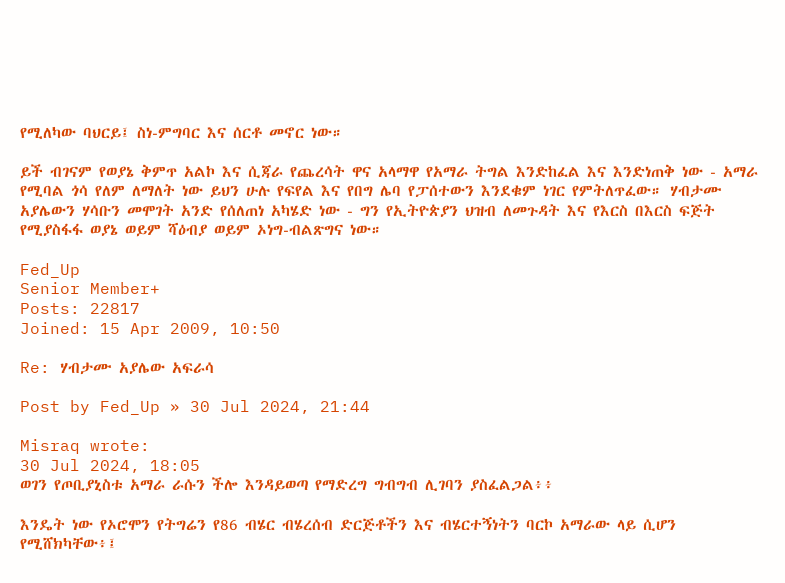የሚለካው ባህርይ፤ ስነ-ምግባር እና ሰርቶ መኖር ነው።

ይች ብገናም የወያኔ ቅምጥ አልኮ እና ሲጃራ የጨረሳት ዋና አላማዋ የአማራ ትግል እንድከፈል እና እንድነጠቅ ነው - አማራ የሚባል ጎሳ የለም ለማለት ነው ይህን ሁሉ የፍየል እና የበግ ሌባ የፓሰተውን እንደቁም ነገር የምትለጥፈው። ሃብታሙ አያሌውን ሃሳቡን መሞገት አንድ የሰለጠነ አካሄድ ነው - ግን የኢትዮጵያን ህዝብ ለመጉዳት እና የእርስ በእርስ ፍጅት የሚያስፋፋ ወያኔ ወይም ሻዕብያ ወይም ኦነግ-ብልጽግና ነው።

Fed_Up
Senior Member+
Posts: 22817
Joined: 15 Apr 2009, 10:50

Re: ሃብታሙ አያሌው አፍራሳ

Post by Fed_Up » 30 Jul 2024, 21:44

Misraq wrote:
30 Jul 2024, 18:05
ወገን የጦቢያኒስቱ አማራ ራሱን ችሎ እንዳይወጣ የማድረግ ግብግብ ሊገባን ያስፈልጋል፥፥

እንዴት ነው የኦሮሞን የትግሬን የ86 ብሄር ብሄረሰብ ድርጅቶችን እና ብሄርተኝነትን ባርኮ አማራው ላይ ሲሆን የሚሸክካቸው፥፤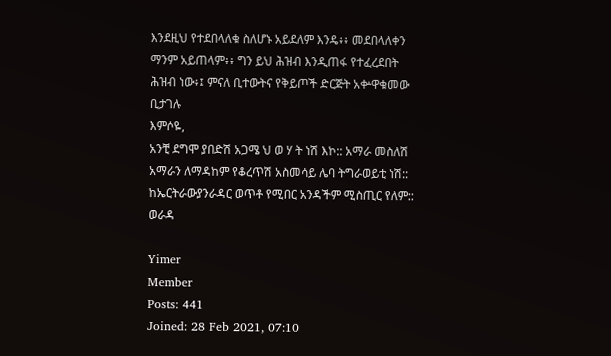እንደዚህ የተደበላለቁ ስለሆኑ አይደለም እንዴ፥፥ መደበላለቀን ማንም አይጠላም፥፥ ግን ይህ ሕዝብ እንዲጠፋ የተፈረደበት ሕዝብ ነው፥፤ ምናለ ቢተውትና የቅይጦች ድርጅት አቍዋቁመው ቢታገሉ
እምሶዬ,
አንቺ ደግሞ ያበድሽ አጋሜ ህ ወ ሃ ት ነሽ እኮ:: አማራ መስለሽ አማራን ለማዳከም የቆረጥሽ አስመሳይ ሌባ ትግራወይቲ ነሽ:: ከኤርትራውያንራዳር ወጥቶ የሚበር አንዳችም ሚስጢር የለም:: ወራዳ

Yimer
Member
Posts: 441
Joined: 28 Feb 2021, 07:10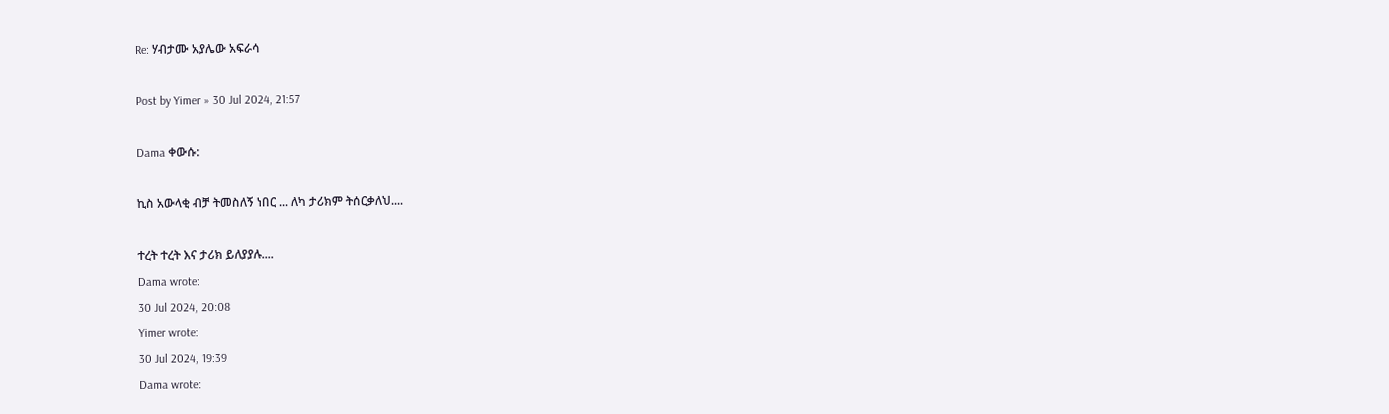Re: ሃብታሙ አያሌው አፍራሳ

Post by Yimer » 30 Jul 2024, 21:57

Dama ቀውሱ:

ኪስ አውላቂ ብቻ ትመስለኝ ነበር ... ለካ ታሪክም ትሰርቃለህ....

ተረት ተረት እና ታሪክ ይለያያሉ....
Dama wrote:
30 Jul 2024, 20:08
Yimer wrote:
30 Jul 2024, 19:39
Dama wrote: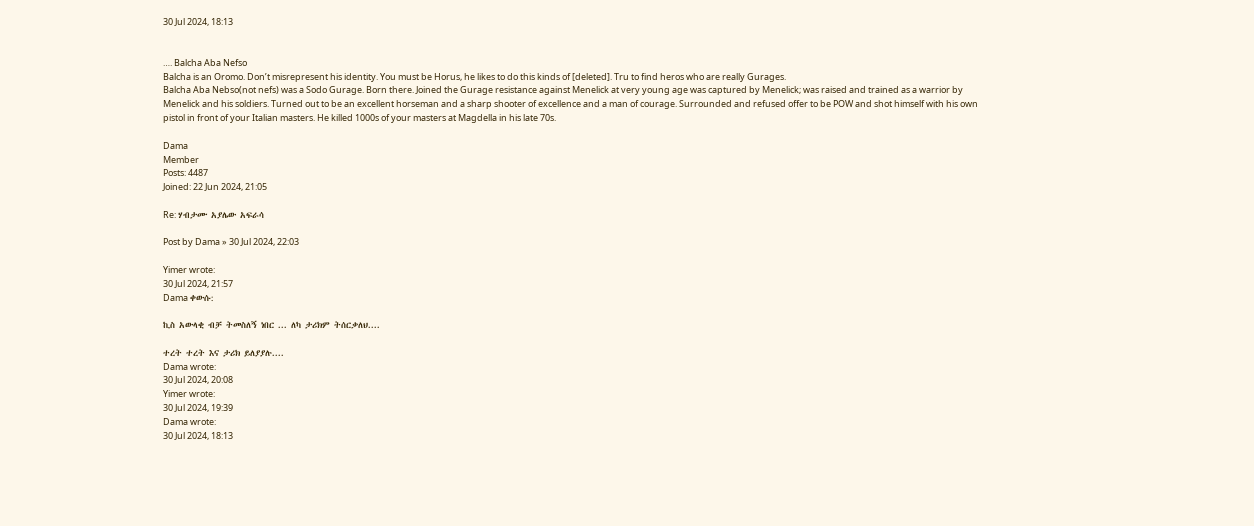30 Jul 2024, 18:13


…. Balcha Aba Nefso
Balcha is an Oromo. Don’t misrepresent his identity. You must be Horus, he likes to do this kinds of [deleted]. Tru to find heros who are really Gurages.
Balcha Aba Nebso(not nefs) was a Sodo Gurage. Born there. Joined the Gurage resistance against Menelick at very young age was captured by Menelick; was raised and trained as a warrior by Menelick and his soldiers. Turned out to be an excellent horseman and a sharp shooter of excellence and a man of courage. Surrounded and refused offer to be POW and shot himself with his own pistol in front of your Italian masters. He killed 1000s of your masters at Magdella in his late 70s.

Dama
Member
Posts: 4487
Joined: 22 Jun 2024, 21:05

Re: ሃብታሙ አያሌው አፍራሳ

Post by Dama » 30 Jul 2024, 22:03

Yimer wrote:
30 Jul 2024, 21:57
Dama ቀውሱ:

ኪስ አውላቂ ብቻ ትመስለኝ ነበር ... ለካ ታሪክም ትሰርቃለህ....

ተረት ተረት እና ታሪክ ይለያያሉ....
Dama wrote:
30 Jul 2024, 20:08
Yimer wrote:
30 Jul 2024, 19:39
Dama wrote:
30 Jul 2024, 18:13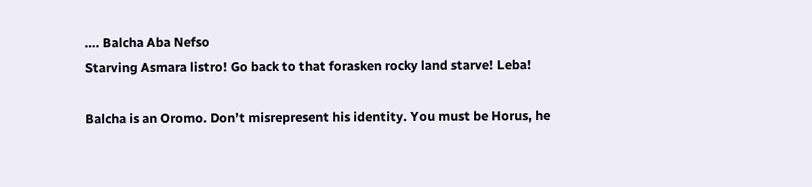…. Balcha Aba Nefso
Starving Asmara listro! Go back to that forasken rocky land starve! Leba!

Balcha is an Oromo. Don’t misrepresent his identity. You must be Horus, he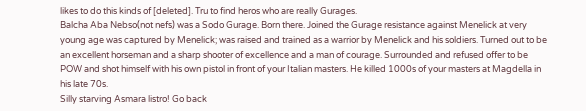likes to do this kinds of [deleted]. Tru to find heros who are really Gurages.
Balcha Aba Nebso(not nefs) was a Sodo Gurage. Born there. Joined the Gurage resistance against Menelick at very young age was captured by Menelick; was raised and trained as a warrior by Menelick and his soldiers. Turned out to be an excellent horseman and a sharp shooter of excellence and a man of courage. Surrounded and refused offer to be POW and shot himself with his own pistol in front of your Italian masters. He killed 1000s of your masters at Magdella in his late 70s.
Silly starving Asmara listro! Go back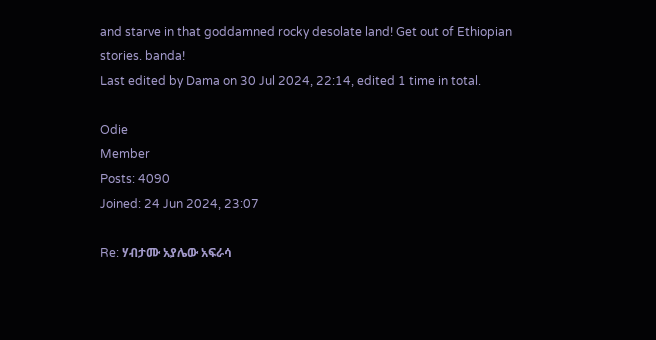and starve in that goddamned rocky desolate land! Get out of Ethiopian stories. banda!
Last edited by Dama on 30 Jul 2024, 22:14, edited 1 time in total.

Odie
Member
Posts: 4090
Joined: 24 Jun 2024, 23:07

Re: ሃብታሙ አያሌው አፍራሳ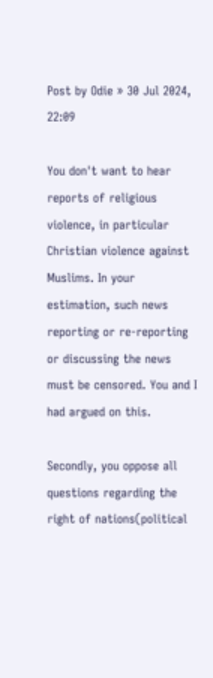Post by Odie » 30 Jul 2024, 22:09

You don't want to hear reports of religious violence, in particular Christian violence against Muslims. In your estimation, such news reporting or re-reporting or discussing the news must be censored. You and I had argued on this.

Secondly, you oppose all questions regarding the right of nations(political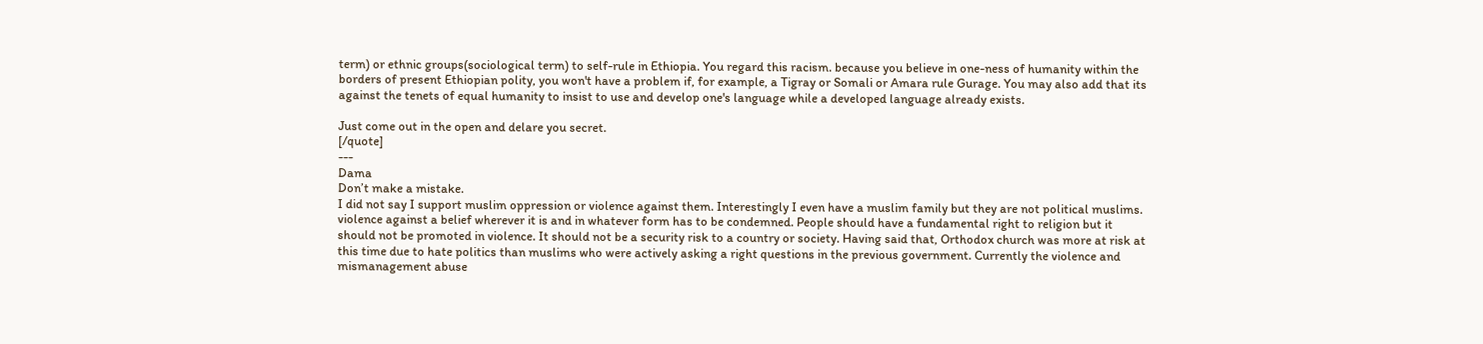term) or ethnic groups(sociological term) to self-rule in Ethiopia. You regard this racism. because you believe in one-ness of humanity within the borders of present Ethiopian polity, you won't have a problem if, for example, a Tigray or Somali or Amara rule Gurage. You may also add that its against the tenets of equal humanity to insist to use and develop one's language while a developed language already exists.

Just come out in the open and delare you secret.
[/quote]
---
Dama
Don’t make a mistake.
I did not say I support muslim oppression or violence against them. Interestingly I even have a muslim family but they are not political muslims. violence against a belief wherever it is and in whatever form has to be condemned. People should have a fundamental right to religion but it should not be promoted in violence. It should not be a security risk to a country or society. Having said that, Orthodox church was more at risk at this time due to hate politics than muslims who were actively asking a right questions in the previous government. Currently the violence and mismanagement abuse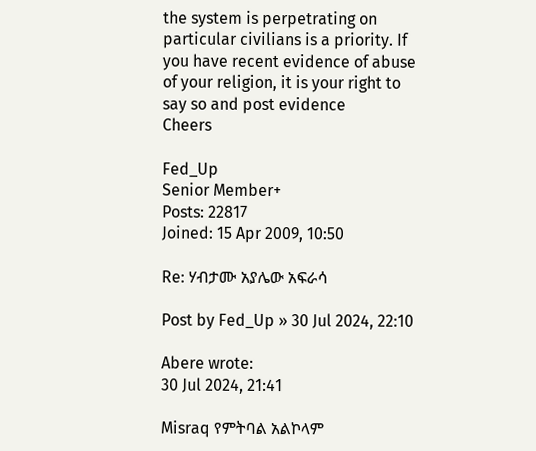the system is perpetrating on particular civilians is a priority. If you have recent evidence of abuse of your religion, it is your right to say so and post evidence
Cheers

Fed_Up
Senior Member+
Posts: 22817
Joined: 15 Apr 2009, 10:50

Re: ሃብታሙ አያሌው አፍራሳ

Post by Fed_Up » 30 Jul 2024, 22:10

Abere wrote:
30 Jul 2024, 21:41

Misraq የምትባል አልኮላም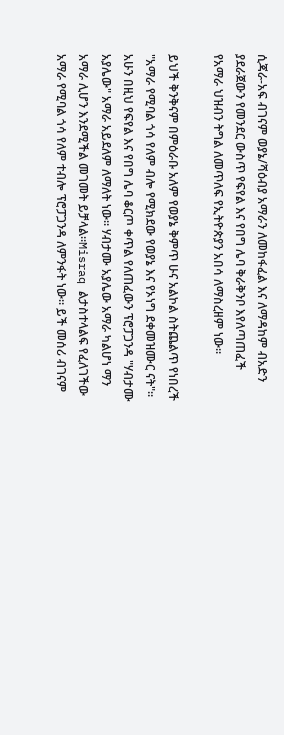ሲጃራ-አፍ ብገናም ወያኔ/ሻዕብያ አማራን ለመከፋፈል እና ለማዳከም ብአድን ያደራጀውን የመንደር ውስጥ የፍየል እና የበግ ሌባ ቅራቅንቦ እየለጣጠፈች የአማራ ህዝብን ትግል ለመጥለፍ የኢትዮጵያን አበሳ ለማስረዘም ነው።

ይህች ቅንቅናም በምዕራቡ አለም የወያኔ ቅምጥ ሁና አልኮል ስትጨልጥ የነበረች "አማራ የሚባል ጎሳ የለም ብሎ የሚክደው የወያኔ እና የኦነግ ደቀመዝሙር ናት"። አሁን በዚህ የፍየል እና የበግ ሌባ ቆርጦ ቀጥል የለጠፈውን ፕሮፓጋንዳ "ሃብታሙ አያሌው" አማራ አይደለም ለማለት ነው። ሃብታሙ አያሌው አማራ ካልሆነ ማን አማራ ሊሆን እንደሚችል መገመት ይቻላል።Misraq ልታስተላልፍ የፈለገችው አማራ የሚባል ጎሳ የለም ተብሎ ፕሮፓጋንዳ ለምንፋት ነው። ይች መሰሪ ብገናም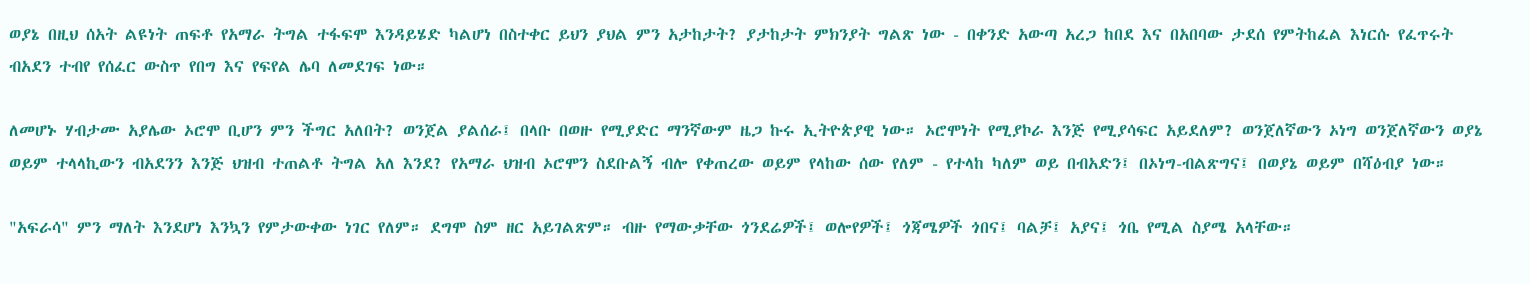ወያኔ በዚህ ሰአት ልዩነት ጠፍቶ የአማራ ትግል ተፋፍሞ እንዳይሄድ ካልሆነ በስተቀር ይህን ያህል ምን አታከታት? ያታከታት ምክንያት ግልጽ ነው - በቀንድ አውጣ አረጋ ከበደ እና በአበባው ታደሰ የምትከፈል እነርሱ የፈጥሩት ብአደን ተብየ የሰፈር ውስጥ የበግ እና የፍየል ሌባ ለመደገፍ ነው።

ለመሆኑ ሃብታሙ አያሌው ኦሮሞ ቢሆን ምን ችግር አለበት? ወንጀል ያልሰራ፤ በላቡ በወዙ የሚያድር ማንኛውም ዜጋ ኩሩ ኢትዮጵያዊ ነው። ኦሮሞነት የሚያኮራ እንጅ የሚያሳፍር አይደለም? ወንጀለኛውን ኦነግ ወንጀለኛውን ወያኔ ወይም ተላላኪውን ብአደንን እንጅ ህዝብ ተጠልቶ ትግል አለ እንደ? የአማራ ህዝብ ኦሮሞን ስደቡልኝ ብሎ የቀጠረው ወይም የላከው ሰው የለም - የተላከ ካለም ወይ በብአድን፤ በኦነግ-ብልጽግና፤ በወያኔ ወይም በሻዕብያ ነው።

"አፍራሳ" ምን ማለት እንደሆነ እንኳን የምታውቀው ነገር የለም። ደግሞ ስም ዘር አይገልጽም። ብዙ የማውቃቸው ጎንደሬዎች፤ ወሎየዎች፤ ጎጃሜዎች ጎበና፤ ባልቻ፤ አያና፤ ጎቤ የሚል ስያሜ አላቸው።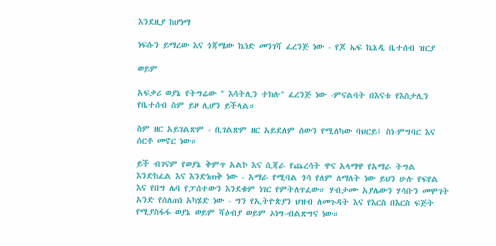እንደዚያ ከሆነማ

ነፍሱን ይማረው እና ጎጃሜው ኬነድ መንገሻ ፈረንጅ ነው - የጆ ኤፍ ኬኔዲ ቤተሰብ ዝርያ

ወይም

አፍቃሪ ወያኔ የትግሬው " እሳትሊን ተክሉ" ፈረንጅ ነው -ምናልባት በእናቱ የእስታሊን የቤተሰብ ስም ይዞ ሊሆን ይችላል።

ስም ዘር አይገልጽም - ቢገልጽም ዘር አይደለም ሰውን የሚለካው ባህርይ፤ ስነ-ምግባር እና ሰርቶ መኖር ነው።

ይች ብገናም የወያኔ ቅምጥ አልኮ እና ሲጃራ የጨረሳት ዋና አላማዋ የአማራ ትግል እንድከፈል እና እንድነጠቅ ነው - አማራ የሚባል ጎሳ የለም ለማለት ነው ይህን ሁሉ የፍየል እና የበግ ሌባ የፓሰተውን እንደቁም ነገር የምትለጥፈው። ሃብታሙ አያሌውን ሃሳቡን መሞገት አንድ የሰለጠነ አካሄድ ነው - ግን የኢትዮጵያን ህዝብ ለመጉዳት እና የእርስ በእርስ ፍጅት የሚያስፋፋ ወያኔ ወይም ሻዕብያ ወይም ኦነግ-ብልጽግና ነው።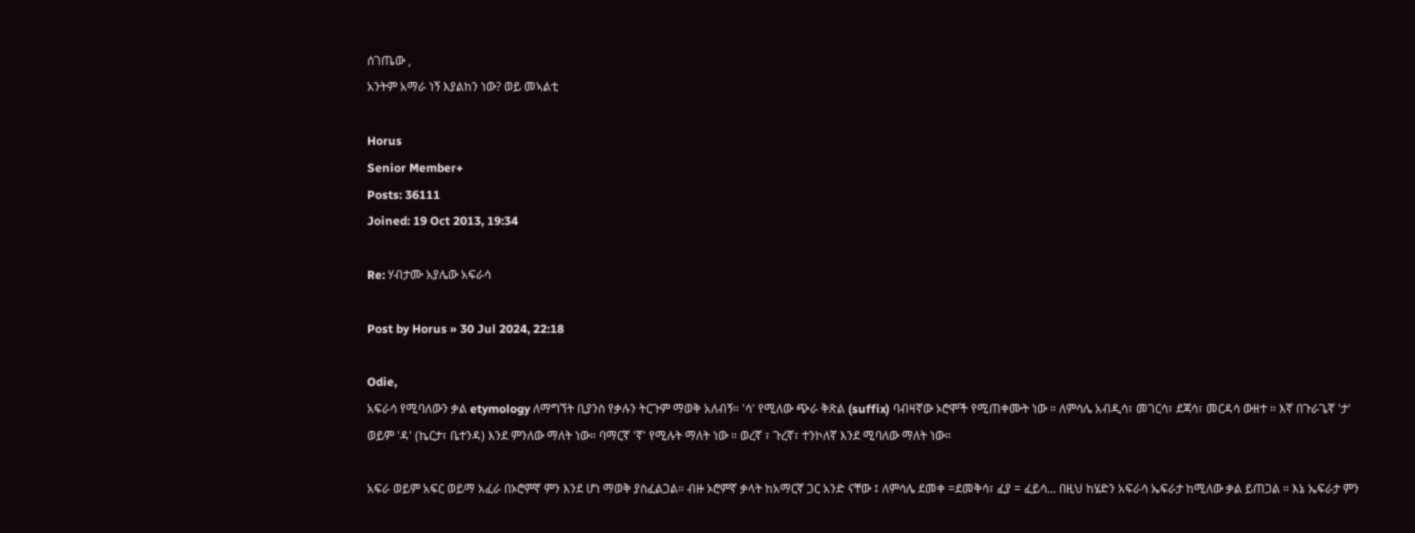ሰገጤው ,
አንትም አማራ ነኝ እያልከን ነው? ወይ መኣልቲ

Horus
Senior Member+
Posts: 36111
Joined: 19 Oct 2013, 19:34

Re: ሃብታሙ አያሌው አፍራሳ

Post by Horus » 30 Jul 2024, 22:18

Odie,
አፍራሳ የሚባለውን ቃል etymology ለማግኘት ቢያንስ የቃሉን ትርጉም ማወቅ አለብኝ። 'ሳ' የሚለው ጭራ ቅጽል (suffix) ባብዛኛው ኦሮሞች የሚጠቀሙት ነው ። ለምሳሌ አብዲሳ፣ መገርሳ፣ ደጃሳ፣ መርዳሳ ውዘተ ። እኛ በጉራጌኛ 'ታ' ወይም 'ዳ' (ኬርታ፣ ቤተንዳ) እንደ ምንለው ማለት ነው። ባማርኛ 'ኛ' የሚሉት ማለት ነው ። ወረኛ ፣ ጉረኛ፣ ተንኮለኛ እንደ ሚባለው ማለት ነው።

አፍራ ወይም አፍር ወይማ አፈራ በኦሮምኛ ምን እንደ ሆነ ማወቅ ያስፈልጋል። ብዙ ኦሮምኛ ቃላት ከአማርኛ ጋር አንድ ናቸው ፤ ለምሳሌ ደመቀ =ደመቅሳ፣ ፈያ = ፈይሳ... በዚህ ከሄድን አፍራሳ ኤፍራታ ከሚለው ቃል ይጠጋል ። እኔ ኤፍራታ ምን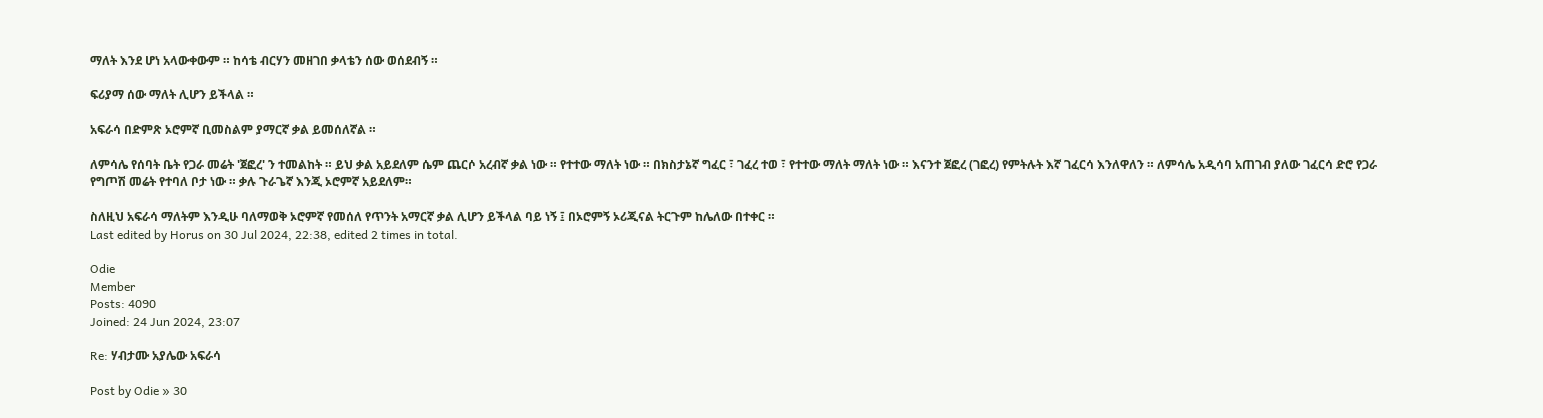ማለት እንደ ሆነ አላውቀውም ። ከሳቴ ብርሃን መዘገበ ቃላቴን ሰው ወሰደብኝ ።

ፍሪያማ ሰው ማለት ሊሆን ይችላል ።

አፍራሳ በድምጽ ኦሮምኛ ቢመስልም ያማርኛ ቃል ይመሰለኛል ።

ለምሳሌ የሰባት ቤት የጋራ መሬት 'ጀፎረ' ን ተመልከት ። ይህ ቃል አይደለም ሴም ጨርሶ አረብኛ ቃል ነው ። የተተው ማለት ነው ። በክስታኔኛ ግፈር ፣ ገፈረ ተወ ፣ የተተው ማለት ማለት ነው ። እናንተ ጀፎረ (ገፎረ) የምትሉት እኛ ገፈርሳ እንለዋለን ። ለምሳሌ አዲሳባ አጠገብ ያለው ገፈርሳ ድሮ የጋራ የግጦሽ መሬት የተባለ ቦታ ነው ። ቃሉ ጉራጌኛ እንጂ ኦሮምኛ አይደለም።

ስለዚህ አፍራሳ ማለትም እንዲሁ ባለማወቅ ኦሮምኛ የመሰለ የጥንት አማርኛ ቃል ሊሆን ይችላል ባይ ነኝ ፤ በኦሮምኝ ኦሪጂናል ትርጉም ከሌለው በተቀር ።
Last edited by Horus on 30 Jul 2024, 22:38, edited 2 times in total.

Odie
Member
Posts: 4090
Joined: 24 Jun 2024, 23:07

Re: ሃብታሙ አያሌው አፍራሳ

Post by Odie » 30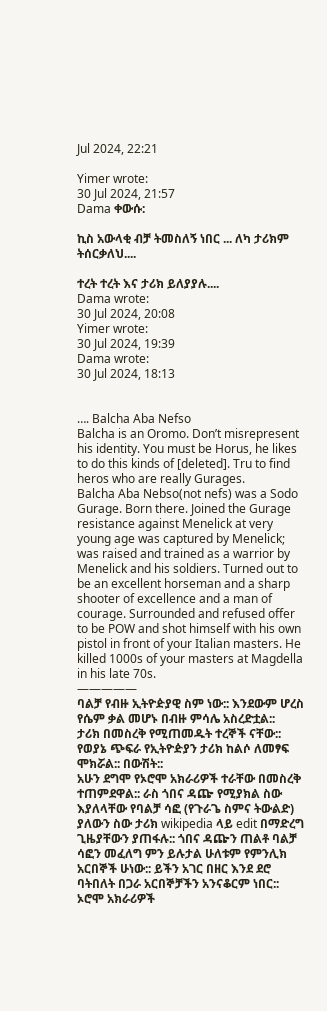Jul 2024, 22:21

Yimer wrote:
30 Jul 2024, 21:57
Dama ቀውሱ:

ኪስ አውላቂ ብቻ ትመስለኝ ነበር ... ለካ ታሪክም ትሰርቃለህ....

ተረት ተረት እና ታሪክ ይለያያሉ....
Dama wrote:
30 Jul 2024, 20:08
Yimer wrote:
30 Jul 2024, 19:39
Dama wrote:
30 Jul 2024, 18:13


…. Balcha Aba Nefso
Balcha is an Oromo. Don’t misrepresent his identity. You must be Horus, he likes to do this kinds of [deleted]. Tru to find heros who are really Gurages.
Balcha Aba Nebso(not nefs) was a Sodo Gurage. Born there. Joined the Gurage resistance against Menelick at very young age was captured by Menelick; was raised and trained as a warrior by Menelick and his soldiers. Turned out to be an excellent horseman and a sharp shooter of excellence and a man of courage. Surrounded and refused offer to be POW and shot himself with his own pistol in front of your Italian masters. He killed 1000s of your masters at Magdella in his late 70s.
—————
ባልቻ የብዙ ኢትዮዽያዊ ስም ነው:: እንደውም ሆረስ የሴም ቃል መሆኑ በብዙ ምሳሌ አስረድቷል::
ታሪክ በመስረቅ የሚጠመዱት ተረኞች ናቸው:: የወያኔ ጭፍራ የኢትዮዽያን ታሪክ ከልሶ ለመፃፍ ሞክሯል:: በውሽት::
አሁን ደግሞ የኦሮሞ አክራሪዎች ተራቸው በመስረቅ ተጠምደዋል:: ራስ ጎበና ዳጬ የሚያክል ስው እያለላቸው የባልቻ ሳፎ (የጉራጌ ስምና ትውልድ) ያለውን ስው ታሪክ wikipedia ላይ edit በማድረግ ጊዜያቸውን ያጠፋሉ:: ጎበና ዳጬን ጠልቶ ባልቻ ሳፎን መፈለግ ምን ይሉታል ሁለቱም የምንሊክ አርበኞች ሁነው:: ይችን አገር በዘር እንደ ደሮ ባትበለት በጋራ አርበኞቻችን አንናቆርም ነበር:: ኦሮሞ አክራሪዎች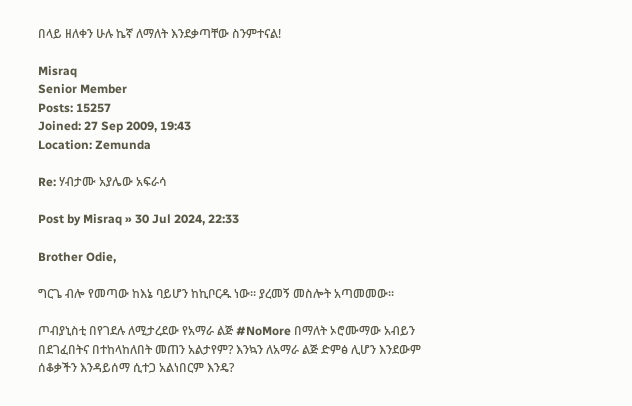በላይ ዘለቀን ሁሉ ኬኛ ለማለት እንደቃጣቸው ስንምተናል!

Misraq
Senior Member
Posts: 15257
Joined: 27 Sep 2009, 19:43
Location: Zemunda

Re: ሃብታሙ አያሌው አፍራሳ

Post by Misraq » 30 Jul 2024, 22:33

Brother Odie,

ግርጌ ብሎ የመጣው ከእኔ ባይሆን ከኪቦርዱ ነው። ያረመኝ መስሎት አጣመመው።

ጦብያኒስቲ በየገደሉ ለሚታረደው የአማራ ልጅ #NoMore በማለት ኦሮሙማው አብይን በደገፈበትና በተከላከለበት መጠን አልታየም? እንኳን ለአማራ ልጅ ድምፅ ሊሆን እንደውም ሰቆቃችን እንዳይሰማ ሲተጋ አልነበርም እንዴ?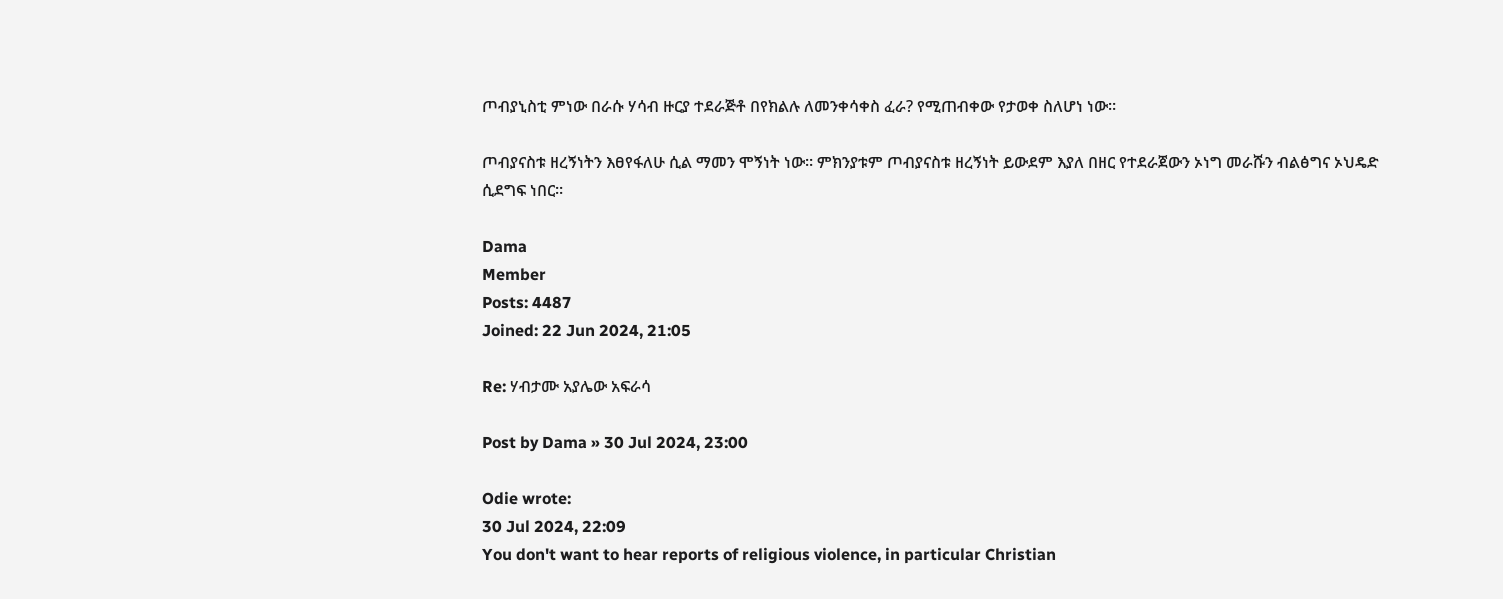ጦብያኒስቲ ምነው በራሱ ሃሳብ ዙርያ ተደራጅቶ በየክልሉ ለመንቀሳቀስ ፈራ? የሚጠብቀው የታወቀ ስለሆነ ነው።

ጦብያናስቱ ዘረኝነትን እፀየፋለሁ ሲል ማመን ሞኝነት ነው። ምክንያቱም ጦብያናስቱ ዘረኝነት ይውደም እያለ በዘር የተደራጀውን ኦነግ መራሹን ብልፅግና ኦህዴድ ሲደግፍ ነበር።

Dama
Member
Posts: 4487
Joined: 22 Jun 2024, 21:05

Re: ሃብታሙ አያሌው አፍራሳ

Post by Dama » 30 Jul 2024, 23:00

Odie wrote:
30 Jul 2024, 22:09
You don't want to hear reports of religious violence, in particular Christian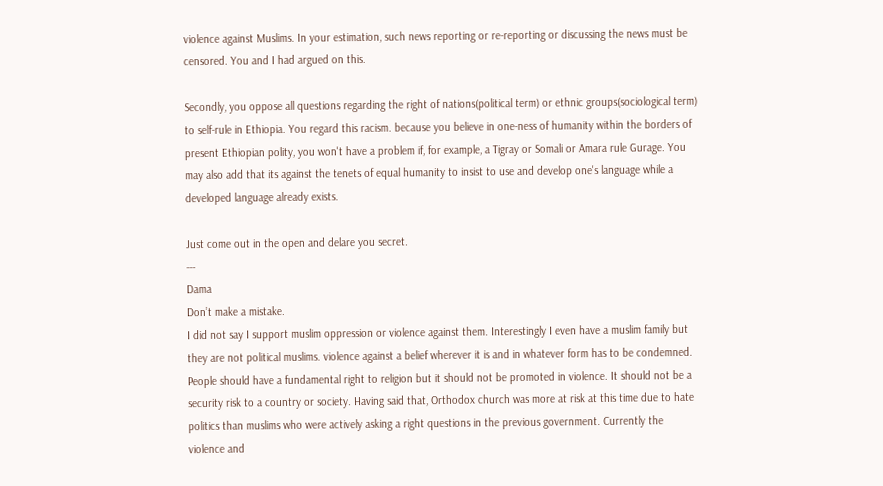violence against Muslims. In your estimation, such news reporting or re-reporting or discussing the news must be censored. You and I had argued on this.

Secondly, you oppose all questions regarding the right of nations(political term) or ethnic groups(sociological term) to self-rule in Ethiopia. You regard this racism. because you believe in one-ness of humanity within the borders of present Ethiopian polity, you won't have a problem if, for example, a Tigray or Somali or Amara rule Gurage. You may also add that its against the tenets of equal humanity to insist to use and develop one's language while a developed language already exists.

Just come out in the open and delare you secret.
---
Dama
Don’t make a mistake.
I did not say I support muslim oppression or violence against them. Interestingly I even have a muslim family but they are not political muslims. violence against a belief wherever it is and in whatever form has to be condemned. People should have a fundamental right to religion but it should not be promoted in violence. It should not be a security risk to a country or society. Having said that, Orthodox church was more at risk at this time due to hate politics than muslims who were actively asking a right questions in the previous government. Currently the violence and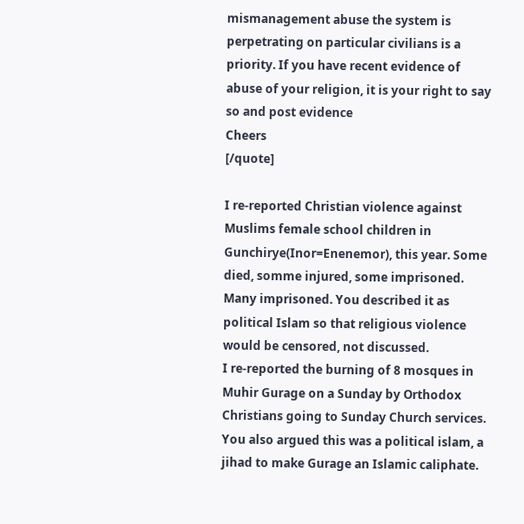mismanagement abuse the system is perpetrating on particular civilians is a priority. If you have recent evidence of abuse of your religion, it is your right to say so and post evidence
Cheers
[/quote]

I re-reported Christian violence against Muslims female school children in Gunchirye(Inor=Enenemor), this year. Some died, somme injured, some imprisoned. Many imprisoned. You described it as political Islam so that religious violence would be censored, not discussed.
I re-reported the burning of 8 mosques in Muhir Gurage on a Sunday by Orthodox Christians going to Sunday Church services. You also argued this was a political islam, a jihad to make Gurage an Islamic caliphate.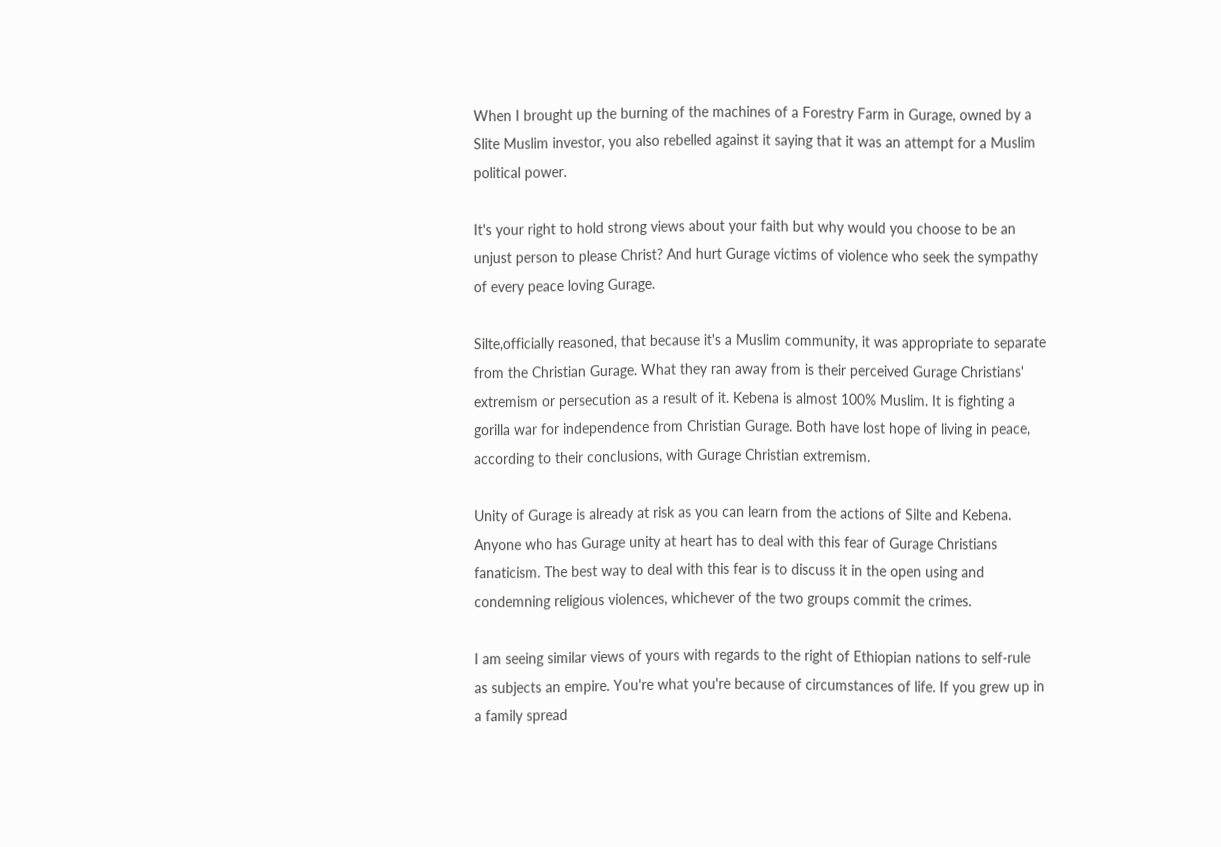When I brought up the burning of the machines of a Forestry Farm in Gurage, owned by a Slite Muslim investor, you also rebelled against it saying that it was an attempt for a Muslim political power.

It's your right to hold strong views about your faith but why would you choose to be an unjust person to please Christ? And hurt Gurage victims of violence who seek the sympathy of every peace loving Gurage.

Silte,officially reasoned, that because it's a Muslim community, it was appropriate to separate from the Christian Gurage. What they ran away from is their perceived Gurage Christians' extremism or persecution as a result of it. Kebena is almost 100% Muslim. It is fighting a gorilla war for independence from Christian Gurage. Both have lost hope of living in peace, according to their conclusions, with Gurage Christian extremism.

Unity of Gurage is already at risk as you can learn from the actions of Silte and Kebena. Anyone who has Gurage unity at heart has to deal with this fear of Gurage Christians fanaticism. The best way to deal with this fear is to discuss it in the open using and condemning religious violences, whichever of the two groups commit the crimes.

I am seeing similar views of yours with regards to the right of Ethiopian nations to self-rule as subjects an empire. You're what you're because of circumstances of life. If you grew up in a family spread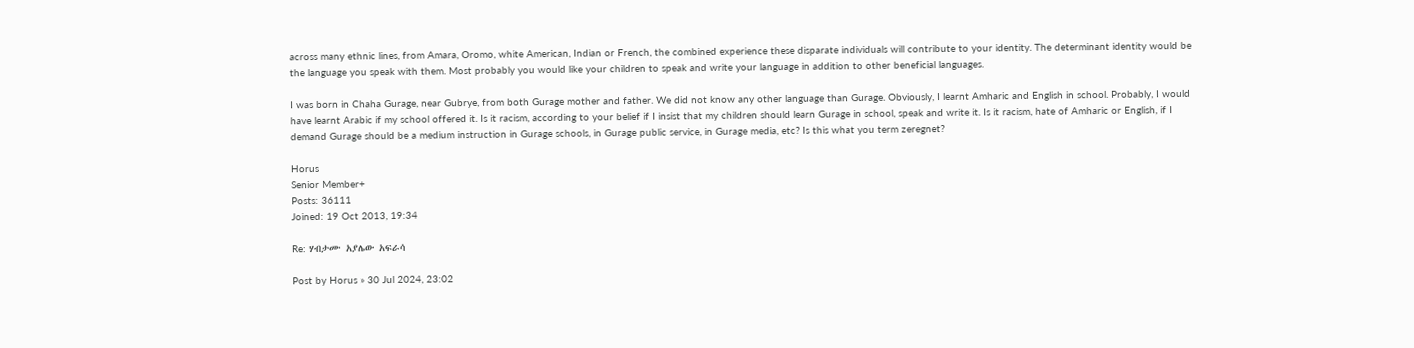across many ethnic lines, from Amara, Oromo, white American, Indian or French, the combined experience these disparate individuals will contribute to your identity. The determinant identity would be the language you speak with them. Most probably you would like your children to speak and write your language in addition to other beneficial languages.

I was born in Chaha Gurage, near Gubrye, from both Gurage mother and father. We did not know any other language than Gurage. Obviously, I learnt Amharic and English in school. Probably, I would have learnt Arabic if my school offered it. Is it racism, according to your belief if I insist that my children should learn Gurage in school, speak and write it. Is it racism, hate of Amharic or English, if I demand Gurage should be a medium instruction in Gurage schools, in Gurage public service, in Gurage media, etc? Is this what you term zeregnet?

Horus
Senior Member+
Posts: 36111
Joined: 19 Oct 2013, 19:34

Re: ሃብታሙ አያሌው አፍራሳ

Post by Horus » 30 Jul 2024, 23:02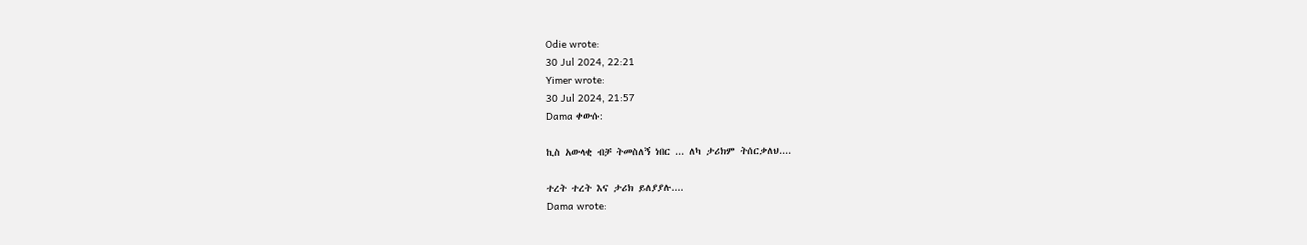Odie wrote:
30 Jul 2024, 22:21
Yimer wrote:
30 Jul 2024, 21:57
Dama ቀውሱ:

ኪስ አውላቂ ብቻ ትመስለኝ ነበር ... ለካ ታሪክም ትሰርቃለህ....

ተረት ተረት እና ታሪክ ይለያያሉ....
Dama wrote: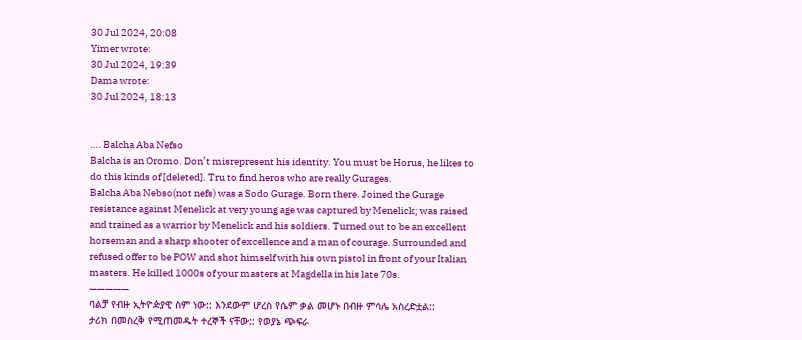30 Jul 2024, 20:08
Yimer wrote:
30 Jul 2024, 19:39
Dama wrote:
30 Jul 2024, 18:13


…. Balcha Aba Nefso
Balcha is an Oromo. Don’t misrepresent his identity. You must be Horus, he likes to do this kinds of [deleted]. Tru to find heros who are really Gurages.
Balcha Aba Nebso(not nefs) was a Sodo Gurage. Born there. Joined the Gurage resistance against Menelick at very young age was captured by Menelick; was raised and trained as a warrior by Menelick and his soldiers. Turned out to be an excellent horseman and a sharp shooter of excellence and a man of courage. Surrounded and refused offer to be POW and shot himself with his own pistol in front of your Italian masters. He killed 1000s of your masters at Magdella in his late 70s.
—————
ባልቻ የብዙ ኢትዮዽያዊ ስም ነው:: እንደውም ሆረስ የሴም ቃል መሆኑ በብዙ ምሳሌ አስረድቷል::
ታሪክ በመስረቅ የሚጠመዱት ተረኞች ናቸው:: የወያኔ ጭፍራ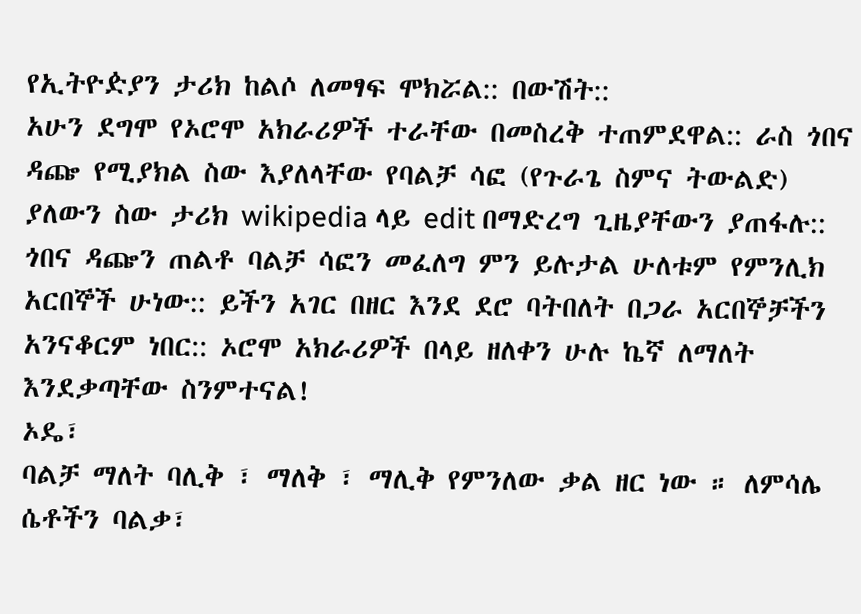የኢትዮዽያን ታሪክ ከልሶ ለመፃፍ ሞክሯል:: በውሽት::
አሁን ደግሞ የኦሮሞ አክራሪዎች ተራቸው በመስረቅ ተጠምደዋል:: ራስ ጎበና ዳጬ የሚያክል ስው እያለላቸው የባልቻ ሳፎ (የጉራጌ ስምና ትውልድ) ያለውን ስው ታሪክ wikipedia ላይ edit በማድረግ ጊዜያቸውን ያጠፋሉ:: ጎበና ዳጬን ጠልቶ ባልቻ ሳፎን መፈለግ ምን ይሉታል ሁለቱም የምንሊክ አርበኞች ሁነው:: ይችን አገር በዘር እንደ ደሮ ባትበለት በጋራ አርበኞቻችን አንናቆርም ነበር:: ኦሮሞ አክራሪዎች በላይ ዘለቀን ሁሉ ኬኛ ለማለት እንደቃጣቸው ስንምተናል!
ኦዴ፣
ባልቻ ማለት ባሊቅ ፣ ማለቅ ፣ ማሊቅ የምንለው ቃል ዘር ነው ። ለምሳሌ ሴቶችን ባልቃ፣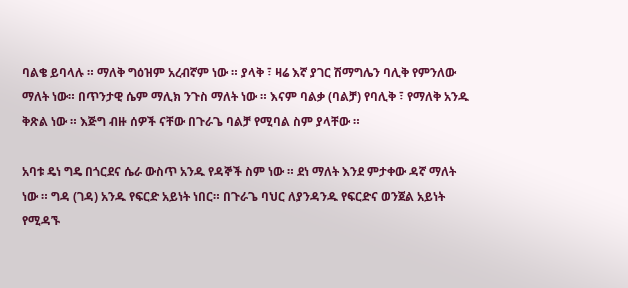ባልቄ ይባላሉ ። ማለቅ ግዕዝም አረብኛም ነው ። ያላቅ ፣ ዛሬ እኛ ያገር ሽማግሌን ባሊቅ የምንለው ማለት ነው። በጥንታዊ ሴም ማሊክ ንጉስ ማለት ነው ። እናም ባልቃ (ባልቻ) የባሊቅ ፣ የማለቅ አንዱ ቅጽል ነው ። እጅግ ብዙ ሰዎች ናቸው በጉራጌ ባልቻ የሚባል ስም ያላቸው ።

አባቱ ዴነ ግዴ በጎርደና ሴራ ውስጥ አንዱ የዳኞች ስም ነው ። ደነ ማለት እንደ ምታቀው ዳኛ ማለት ነው ። ግዳ (ገዳ) አንዱ የፍርድ አይነት ነበር። በጉራጌ ባህር ለያንዳንዱ የፍርድና ወንጀል አይነት የሚዳኙ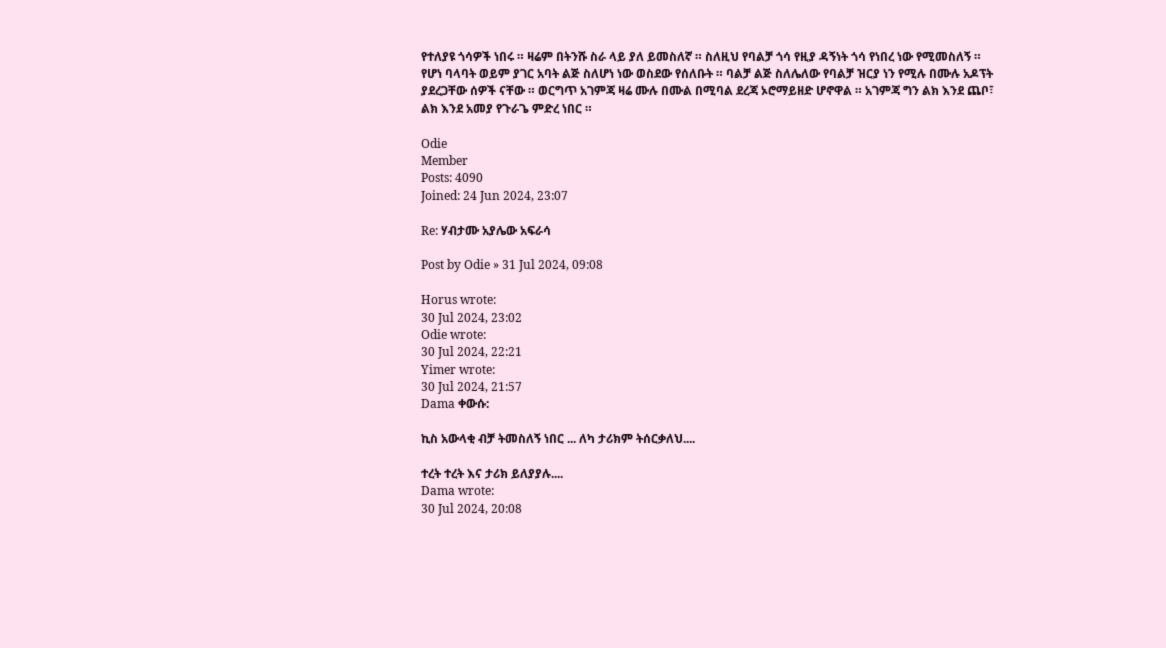የተለያዩ ጎሳዎች ነበሩ ። ዛሬም በትንሹ ስራ ላይ ያለ ይመስለኛ ። ስለዚህ የባልቻ ጎሳ የዚያ ዳኝነት ጎሳ የነበረ ነው የሚመስለኝ ። የሆነ ባላባት ወይም ያገር አባት ልጅ ስለሆነ ነው ወስደው የሰለቡት ። ባልቻ ልጅ ስለሌለው የባልቻ ዝርያ ነን የሚሉ በሙሉ አዶፕት ያደረጋቸው ሰዎች ናቸው ። ወርግጥ አገምጃ ዛሬ ሙሉ በሙል በሚባል ደረጃ ኦሮማይዘድ ሆኖዋል ። አገምጃ ግን ልክ እንደ ጨቦ፣ ልክ እንደ አመያ የጉራጌ ምድረ ነበር ።

Odie
Member
Posts: 4090
Joined: 24 Jun 2024, 23:07

Re: ሃብታሙ አያሌው አፍራሳ

Post by Odie » 31 Jul 2024, 09:08

Horus wrote:
30 Jul 2024, 23:02
Odie wrote:
30 Jul 2024, 22:21
Yimer wrote:
30 Jul 2024, 21:57
Dama ቀውሱ:

ኪስ አውላቂ ብቻ ትመስለኝ ነበር ... ለካ ታሪክም ትሰርቃለህ....

ተረት ተረት እና ታሪክ ይለያያሉ....
Dama wrote:
30 Jul 2024, 20:08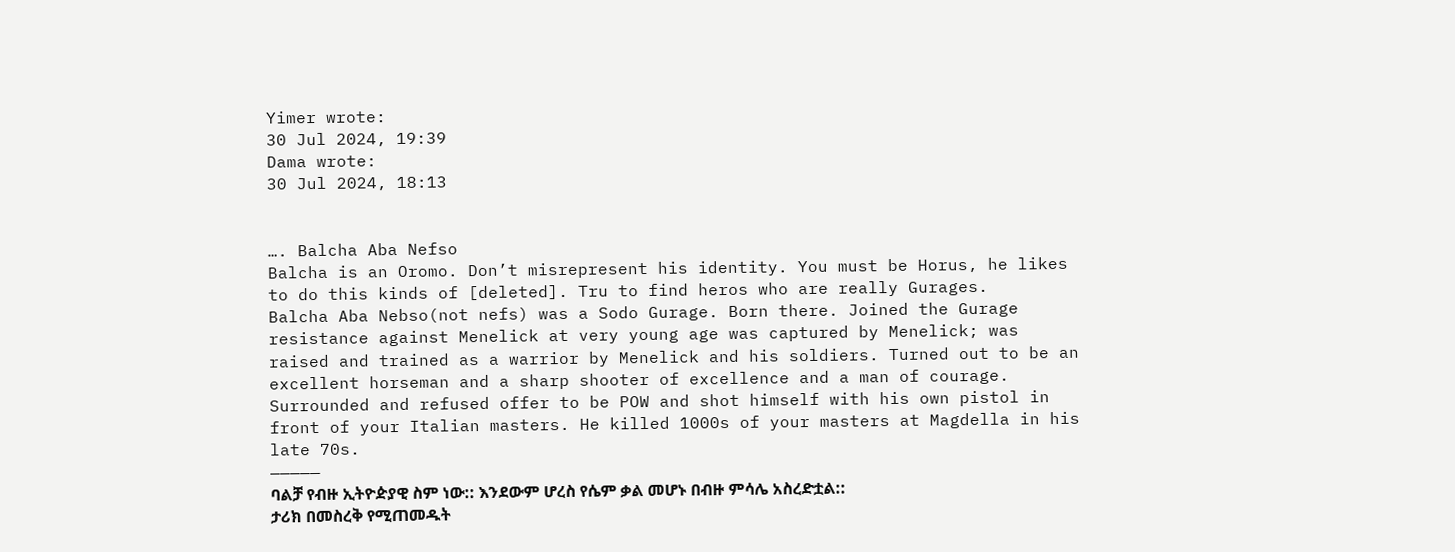Yimer wrote:
30 Jul 2024, 19:39
Dama wrote:
30 Jul 2024, 18:13


…. Balcha Aba Nefso
Balcha is an Oromo. Don’t misrepresent his identity. You must be Horus, he likes to do this kinds of [deleted]. Tru to find heros who are really Gurages.
Balcha Aba Nebso(not nefs) was a Sodo Gurage. Born there. Joined the Gurage resistance against Menelick at very young age was captured by Menelick; was raised and trained as a warrior by Menelick and his soldiers. Turned out to be an excellent horseman and a sharp shooter of excellence and a man of courage. Surrounded and refused offer to be POW and shot himself with his own pistol in front of your Italian masters. He killed 1000s of your masters at Magdella in his late 70s.
—————
ባልቻ የብዙ ኢትዮዽያዊ ስም ነው:: እንደውም ሆረስ የሴም ቃል መሆኑ በብዙ ምሳሌ አስረድቷል::
ታሪክ በመስረቅ የሚጠመዱት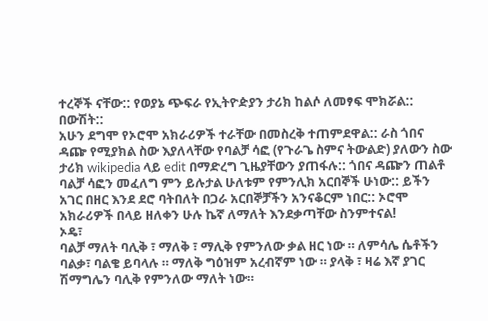ተረኞች ናቸው:: የወያኔ ጭፍራ የኢትዮዽያን ታሪክ ከልሶ ለመፃፍ ሞክሯል:: በውሽት::
አሁን ደግሞ የኦሮሞ አክራሪዎች ተራቸው በመስረቅ ተጠምደዋል:: ራስ ጎበና ዳጬ የሚያክል ስው እያለላቸው የባልቻ ሳፎ (የጉራጌ ስምና ትውልድ) ያለውን ስው ታሪክ wikipedia ላይ edit በማድረግ ጊዜያቸውን ያጠፋሉ:: ጎበና ዳጬን ጠልቶ ባልቻ ሳፎን መፈለግ ምን ይሉታል ሁለቱም የምንሊክ አርበኞች ሁነው:: ይችን አገር በዘር እንደ ደሮ ባትበለት በጋራ አርበኞቻችን አንናቆርም ነበር:: ኦሮሞ አክራሪዎች በላይ ዘለቀን ሁሉ ኬኛ ለማለት እንደቃጣቸው ስንምተናል!
ኦዴ፣
ባልቻ ማለት ባሊቅ ፣ ማለቅ ፣ ማሊቅ የምንለው ቃል ዘር ነው ። ለምሳሌ ሴቶችን ባልቃ፣ ባልቄ ይባላሉ ። ማለቅ ግዕዝም አረብኛም ነው ። ያላቅ ፣ ዛሬ እኛ ያገር ሽማግሌን ባሊቅ የምንለው ማለት ነው።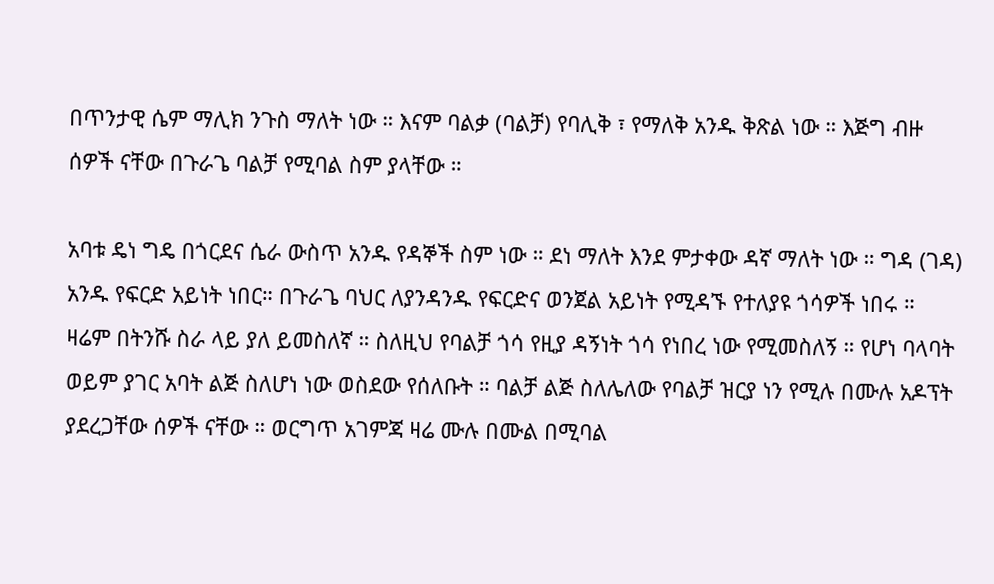በጥንታዊ ሴም ማሊክ ንጉስ ማለት ነው ። እናም ባልቃ (ባልቻ) የባሊቅ ፣ የማለቅ አንዱ ቅጽል ነው ። እጅግ ብዙ ሰዎች ናቸው በጉራጌ ባልቻ የሚባል ስም ያላቸው ።

አባቱ ዴነ ግዴ በጎርደና ሴራ ውስጥ አንዱ የዳኞች ስም ነው ። ደነ ማለት እንደ ምታቀው ዳኛ ማለት ነው ። ግዳ (ገዳ) አንዱ የፍርድ አይነት ነበር። በጉራጌ ባህር ለያንዳንዱ የፍርድና ወንጀል አይነት የሚዳኙ የተለያዩ ጎሳዎች ነበሩ ። ዛሬም በትንሹ ስራ ላይ ያለ ይመስለኛ ። ስለዚህ የባልቻ ጎሳ የዚያ ዳኝነት ጎሳ የነበረ ነው የሚመስለኝ ። የሆነ ባላባት ወይም ያገር አባት ልጅ ስለሆነ ነው ወስደው የሰለቡት ። ባልቻ ልጅ ስለሌለው የባልቻ ዝርያ ነን የሚሉ በሙሉ አዶፕት ያደረጋቸው ሰዎች ናቸው ። ወርግጥ አገምጃ ዛሬ ሙሉ በሙል በሚባል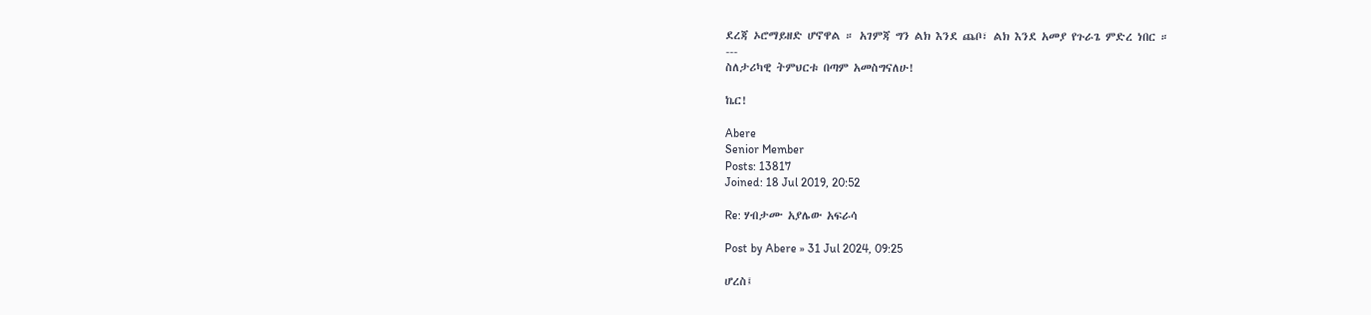ደረጃ ኦሮማይዘድ ሆኖዋል ። አገምጃ ግን ልክ እንደ ጨቦ፣ ልክ እንደ አመያ የጉራጌ ምድረ ነበር ።
---
ስለታሪካዊ ትምህርቱ በጣም አመስግናለሁ!

ኬር!

Abere
Senior Member
Posts: 13817
Joined: 18 Jul 2019, 20:52

Re: ሃብታሙ አያሌው አፍራሳ

Post by Abere » 31 Jul 2024, 09:25

ሆረስ፤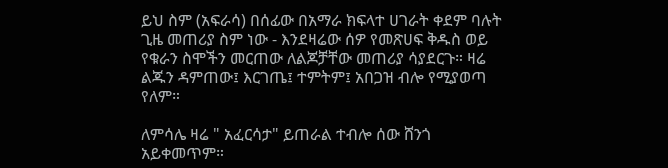ይህ ስም (አፍራሳ) በሰፊው በአማራ ክፍላተ ሀገራት ቀደም ባሉት ጊዜ መጠሪያ ስም ነው - እንደዛሬው ሰዎ የመጽሀፍ ቅዱስ ወይ የቁራን ስሞችን መርጠው ለልጆቻቸው መጠሪያ ሳያደርጉ። ዛሬ ልጁን ዳምጠው፤ እርገጤ፤ ተምትም፤ አበጋዝ ብሎ የሚያወጣ የለም።

ለምሳሌ ዛሬ " አፈርሳታ" ይጠራል ተብሎ ሰው ሸንጎ አይቀመጥም።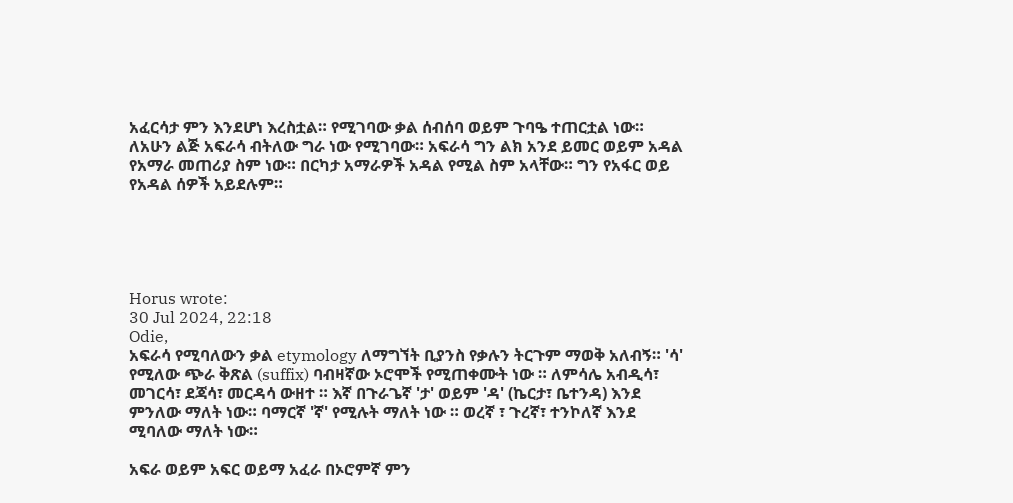አፈርሳታ ምን እንደሆነ እረስቷል። የሚገባው ቃል ሰብሰባ ወይም ጉባዔ ተጠርቷል ነው። ለአሁን ልጅ አፍራሳ ብትለው ግራ ነው የሚገባው። አፍራሳ ግን ልክ አንደ ይመር ወይም አዳል የአማራ መጠሪያ ስም ነው። በርካታ አማራዎች አዳል የሚል ስም አላቸው። ግን የአፋር ወይ የአዳል ሰዎች አይደሉም።





Horus wrote:
30 Jul 2024, 22:18
Odie,
አፍራሳ የሚባለውን ቃል etymology ለማግኘት ቢያንስ የቃሉን ትርጉም ማወቅ አለብኝ። 'ሳ' የሚለው ጭራ ቅጽል (suffix) ባብዛኛው ኦሮሞች የሚጠቀሙት ነው ። ለምሳሌ አብዲሳ፣ መገርሳ፣ ደጃሳ፣ መርዳሳ ውዘተ ። እኛ በጉራጌኛ 'ታ' ወይም 'ዳ' (ኬርታ፣ ቤተንዳ) እንደ ምንለው ማለት ነው። ባማርኛ 'ኛ' የሚሉት ማለት ነው ። ወረኛ ፣ ጉረኛ፣ ተንኮለኛ እንደ ሚባለው ማለት ነው።

አፍራ ወይም አፍር ወይማ አፈራ በኦሮምኛ ምን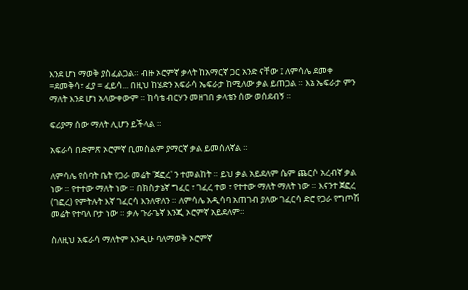እንደ ሆነ ማወቅ ያስፈልጋል። ብዙ ኦሮምኛ ቃላት ከአማርኛ ጋር አንድ ናቸው ፤ ለምሳሌ ደመቀ =ደመቅሳ፣ ፈያ = ፈይሳ... በዚህ ከሄድን አፍራሳ ኤፍራታ ከሚለው ቃል ይጠጋል ። እኔ ኤፍራታ ምን ማለት እንደ ሆነ አላውቀውም ። ከሳቴ ብርሃን መዘገበ ቃላቴን ሰው ወሰደብኝ ።

ፍሪያማ ሰው ማለት ሊሆን ይችላል ።

አፍራሳ በድምጽ ኦሮምኛ ቢመስልም ያማርኛ ቃል ይመሰለኛል ።

ለምሳሌ የሰባት ቤት የጋራ መሬት 'ጀፎረ' ን ተመልከት ። ይህ ቃል አይደለም ሴም ጨርሶ አረብኛ ቃል ነው ። የተተው ማለት ነው ። በክስታኔኛ ግፈር ፣ ገፈረ ተወ ፣ የተተው ማለት ማለት ነው ። እናንተ ጀፎረ (ገፎረ) የምትሉት እኛ ገፈርሳ እንለዋለን ። ለምሳሌ አዲሳባ አጠገብ ያለው ገፈርሳ ድሮ የጋራ የግጦሽ መሬት የተባለ ቦታ ነው ። ቃሉ ጉራጌኛ እንጂ ኦሮምኛ አይደለም።

ስለዚህ አፍራሳ ማለትም እንዲሁ ባለማወቅ ኦሮምኛ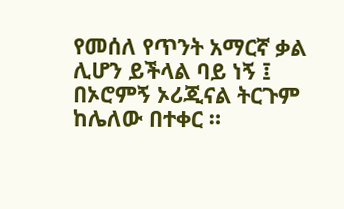የመሰለ የጥንት አማርኛ ቃል ሊሆን ይችላል ባይ ነኝ ፤ በኦሮምኝ ኦሪጂናል ትርጉም ከሌለው በተቀር ።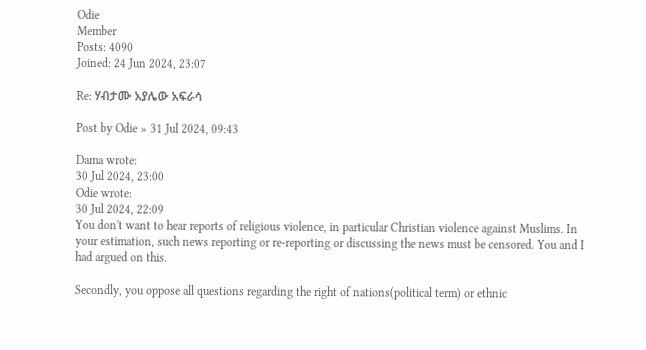Odie
Member
Posts: 4090
Joined: 24 Jun 2024, 23:07

Re: ሃብታሙ አያሌው አፍራሳ

Post by Odie » 31 Jul 2024, 09:43

Dama wrote:
30 Jul 2024, 23:00
Odie wrote:
30 Jul 2024, 22:09
You don't want to hear reports of religious violence, in particular Christian violence against Muslims. In your estimation, such news reporting or re-reporting or discussing the news must be censored. You and I had argued on this.

Secondly, you oppose all questions regarding the right of nations(political term) or ethnic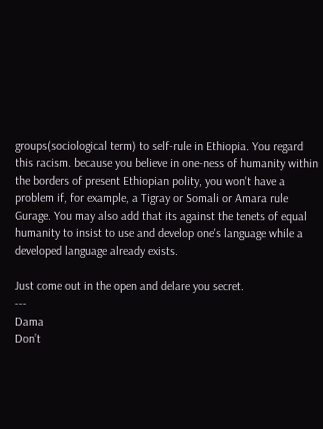groups(sociological term) to self-rule in Ethiopia. You regard this racism. because you believe in one-ness of humanity within the borders of present Ethiopian polity, you won't have a problem if, for example, a Tigray or Somali or Amara rule Gurage. You may also add that its against the tenets of equal humanity to insist to use and develop one's language while a developed language already exists.

Just come out in the open and delare you secret.
---
Dama
Don’t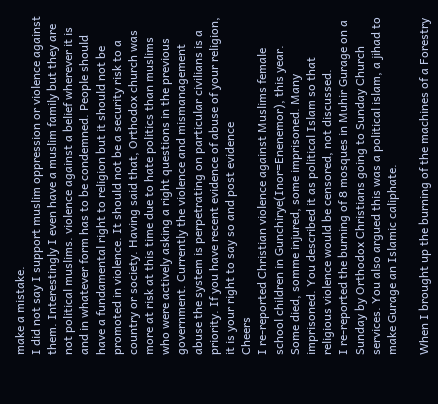make a mistake.
I did not say I support muslim oppression or violence against them. Interestingly I even have a muslim family but they are not political muslims. violence against a belief wherever it is and in whatever form has to be condemned. People should have a fundamental right to religion but it should not be promoted in violence. It should not be a security risk to a country or society. Having said that, Orthodox church was more at risk at this time due to hate politics than muslims who were actively asking a right questions in the previous government. Currently the violence and mismanagement abuse the system is perpetrating on particular civilians is a priority. If you have recent evidence of abuse of your religion, it is your right to say so and post evidence
Cheers
I re-reported Christian violence against Muslims female school children in Gunchirye(Inor=Enenemor), this year. Some died, somme injured, some imprisoned. Many imprisoned. You described it as political Islam so that religious violence would be censored, not discussed.
I re-reported the burning of 8 mosques in Muhir Gurage on a Sunday by Orthodox Christians going to Sunday Church services. You also argued this was a political islam, a jihad to make Gurage an Islamic caliphate.

When I brought up the burning of the machines of a Forestry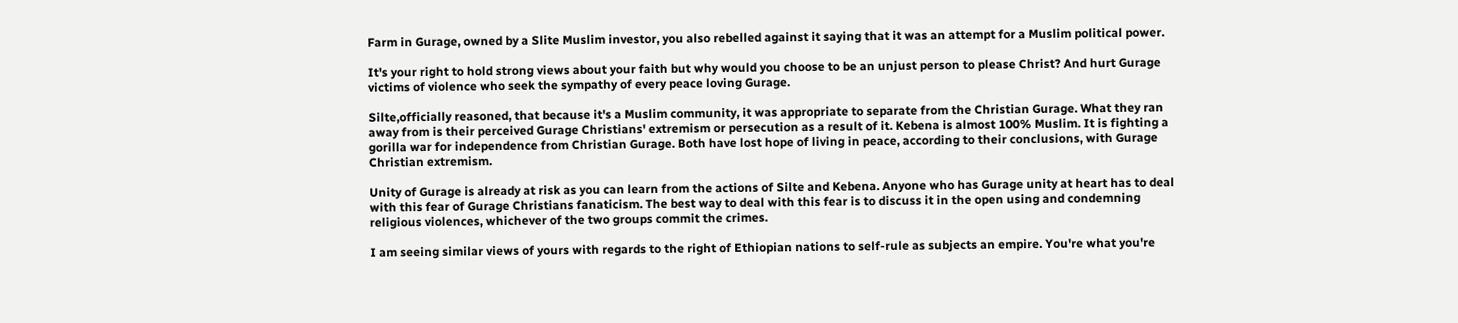Farm in Gurage, owned by a Slite Muslim investor, you also rebelled against it saying that it was an attempt for a Muslim political power.

It's your right to hold strong views about your faith but why would you choose to be an unjust person to please Christ? And hurt Gurage victims of violence who seek the sympathy of every peace loving Gurage.

Silte,officially reasoned, that because it's a Muslim community, it was appropriate to separate from the Christian Gurage. What they ran away from is their perceived Gurage Christians' extremism or persecution as a result of it. Kebena is almost 100% Muslim. It is fighting a gorilla war for independence from Christian Gurage. Both have lost hope of living in peace, according to their conclusions, with Gurage Christian extremism.

Unity of Gurage is already at risk as you can learn from the actions of Silte and Kebena. Anyone who has Gurage unity at heart has to deal with this fear of Gurage Christians fanaticism. The best way to deal with this fear is to discuss it in the open using and condemning religious violences, whichever of the two groups commit the crimes.

I am seeing similar views of yours with regards to the right of Ethiopian nations to self-rule as subjects an empire. You're what you're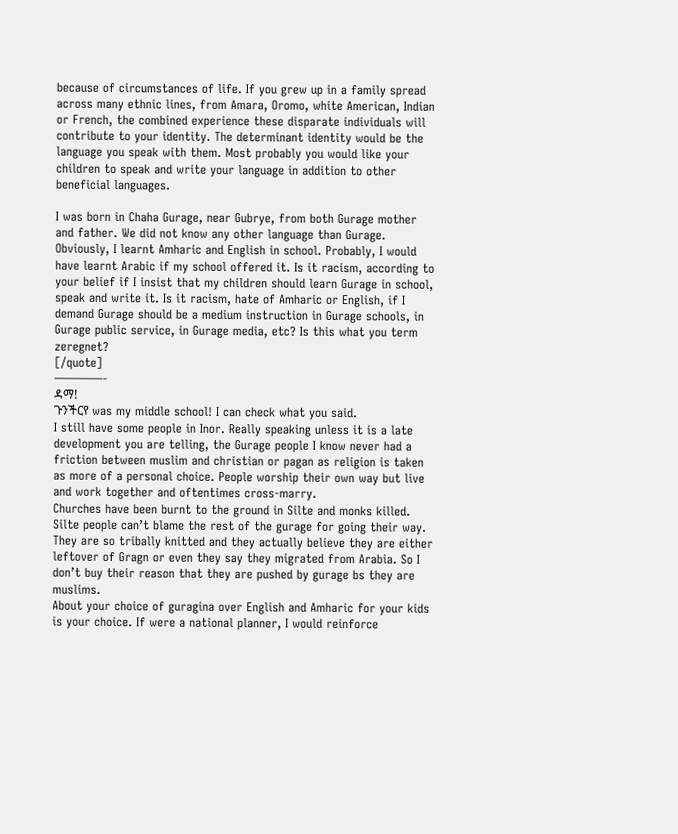because of circumstances of life. If you grew up in a family spread across many ethnic lines, from Amara, Oromo, white American, Indian or French, the combined experience these disparate individuals will contribute to your identity. The determinant identity would be the language you speak with them. Most probably you would like your children to speak and write your language in addition to other beneficial languages.

I was born in Chaha Gurage, near Gubrye, from both Gurage mother and father. We did not know any other language than Gurage. Obviously, I learnt Amharic and English in school. Probably, I would have learnt Arabic if my school offered it. Is it racism, according to your belief if I insist that my children should learn Gurage in school, speak and write it. Is it racism, hate of Amharic or English, if I demand Gurage should be a medium instruction in Gurage schools, in Gurage public service, in Gurage media, etc? Is this what you term zeregnet?
[/quote]
————-
ዳማ!
ጉንችርየ was my middle school! I can check what you said.
I still have some people in Inor. Really speaking unless it is a late development you are telling, the Gurage people I know never had a friction between muslim and christian or pagan as religion is taken as more of a personal choice. People worship their own way but live and work together and oftentimes cross-marry.
Churches have been burnt to the ground in Silte and monks killed. Silte people can’t blame the rest of the gurage for going their way. They are so tribally knitted and they actually believe they are either leftover of Gragn or even they say they migrated from Arabia. So I don’t buy their reason that they are pushed by gurage bs they are muslims.
About your choice of guragina over English and Amharic for your kids is your choice. If were a national planner, I would reinforce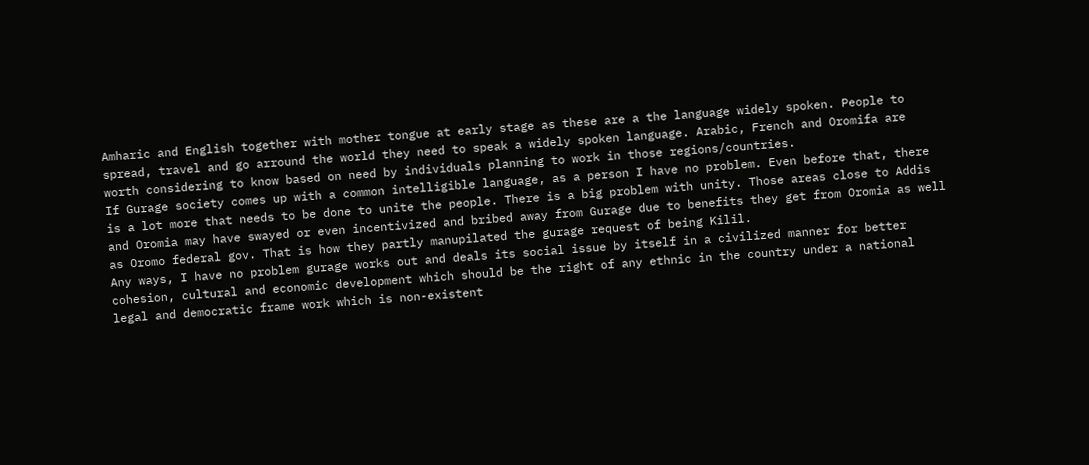Amharic and English together with mother tongue at early stage as these are a the language widely spoken. People to spread, travel and go arround the world they need to speak a widely spoken language. Arabic, French and Oromifa are worth considering to know based on need by individuals planning to work in those regions/countries.
If Gurage society comes up with a common intelligible language, as a person I have no problem. Even before that, there is a lot more that needs to be done to unite the people. There is a big problem with unity. Those areas close to Addis and Oromia may have swayed or even incentivized and bribed away from Gurage due to benefits they get from Oromia as well as Oromo federal gov. That is how they partly manupilated the gurage request of being Kilil.
Any ways, I have no problem gurage works out and deals its social issue by itself in a civilized manner for better cohesion, cultural and economic development which should be the right of any ethnic in the country under a national legal and democratic frame work which is non-existent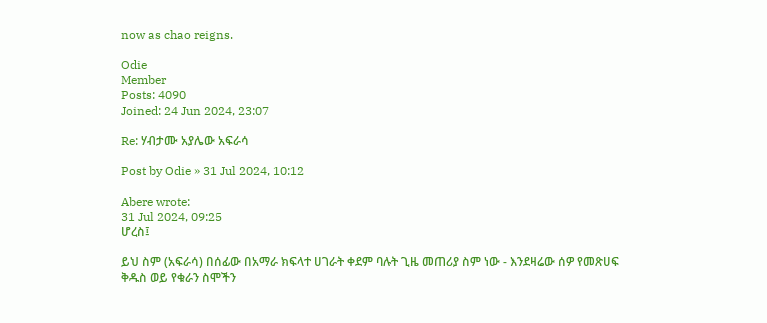now as chao reigns.

Odie
Member
Posts: 4090
Joined: 24 Jun 2024, 23:07

Re: ሃብታሙ አያሌው አፍራሳ

Post by Odie » 31 Jul 2024, 10:12

Abere wrote:
31 Jul 2024, 09:25
ሆረስ፤

ይህ ስም (አፍራሳ) በሰፊው በአማራ ክፍላተ ሀገራት ቀደም ባሉት ጊዜ መጠሪያ ስም ነው - እንደዛሬው ሰዎ የመጽሀፍ ቅዱስ ወይ የቁራን ስሞችን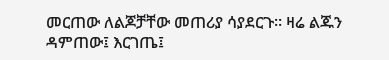መርጠው ለልጆቻቸው መጠሪያ ሳያደርጉ። ዛሬ ልጁን ዳምጠው፤ እርገጤ፤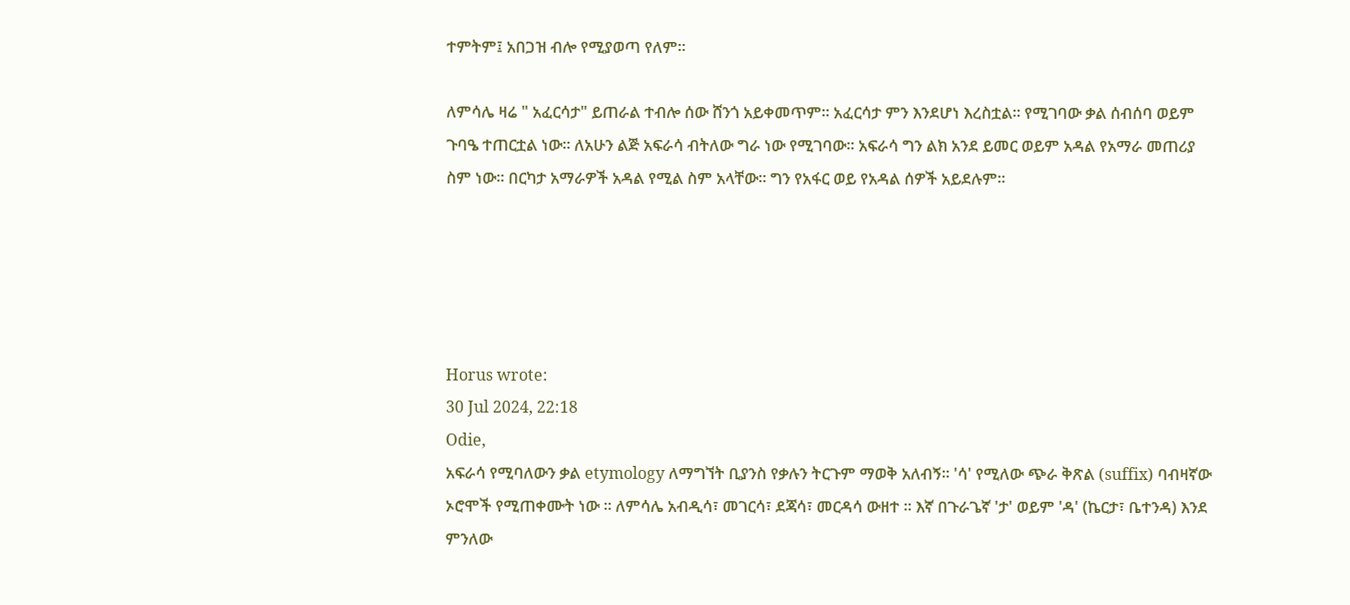ተምትም፤ አበጋዝ ብሎ የሚያወጣ የለም።

ለምሳሌ ዛሬ " አፈርሳታ" ይጠራል ተብሎ ሰው ሸንጎ አይቀመጥም። አፈርሳታ ምን እንደሆነ እረስቷል። የሚገባው ቃል ሰብሰባ ወይም ጉባዔ ተጠርቷል ነው። ለአሁን ልጅ አፍራሳ ብትለው ግራ ነው የሚገባው። አፍራሳ ግን ልክ አንደ ይመር ወይም አዳል የአማራ መጠሪያ ስም ነው። በርካታ አማራዎች አዳል የሚል ስም አላቸው። ግን የአፋር ወይ የአዳል ሰዎች አይደሉም።





Horus wrote:
30 Jul 2024, 22:18
Odie,
አፍራሳ የሚባለውን ቃል etymology ለማግኘት ቢያንስ የቃሉን ትርጉም ማወቅ አለብኝ። 'ሳ' የሚለው ጭራ ቅጽል (suffix) ባብዛኛው ኦሮሞች የሚጠቀሙት ነው ። ለምሳሌ አብዲሳ፣ መገርሳ፣ ደጃሳ፣ መርዳሳ ውዘተ ። እኛ በጉራጌኛ 'ታ' ወይም 'ዳ' (ኬርታ፣ ቤተንዳ) እንደ ምንለው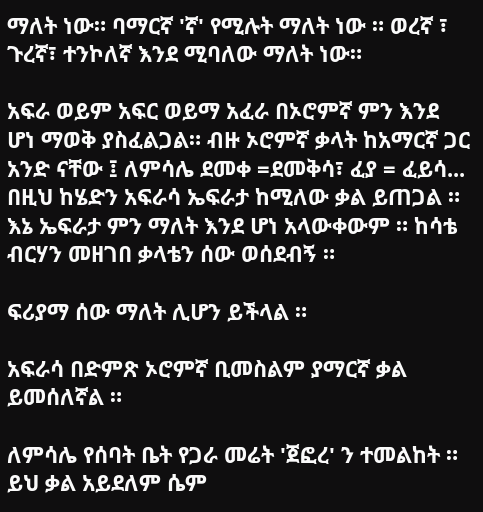ማለት ነው። ባማርኛ 'ኛ' የሚሉት ማለት ነው ። ወረኛ ፣ ጉረኛ፣ ተንኮለኛ እንደ ሚባለው ማለት ነው።

አፍራ ወይም አፍር ወይማ አፈራ በኦሮምኛ ምን እንደ ሆነ ማወቅ ያስፈልጋል። ብዙ ኦሮምኛ ቃላት ከአማርኛ ጋር አንድ ናቸው ፤ ለምሳሌ ደመቀ =ደመቅሳ፣ ፈያ = ፈይሳ... በዚህ ከሄድን አፍራሳ ኤፍራታ ከሚለው ቃል ይጠጋል ። እኔ ኤፍራታ ምን ማለት እንደ ሆነ አላውቀውም ። ከሳቴ ብርሃን መዘገበ ቃላቴን ሰው ወሰደብኝ ።

ፍሪያማ ሰው ማለት ሊሆን ይችላል ።

አፍራሳ በድምጽ ኦሮምኛ ቢመስልም ያማርኛ ቃል ይመሰለኛል ።

ለምሳሌ የሰባት ቤት የጋራ መሬት 'ጀፎረ' ን ተመልከት ። ይህ ቃል አይደለም ሴም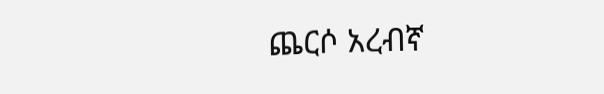ጨርሶ አረብኛ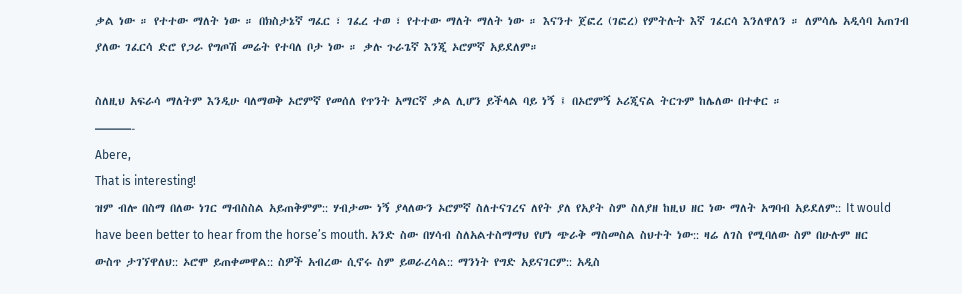ቃል ነው ። የተተው ማለት ነው ። በክስታኔኛ ግፈር ፣ ገፈረ ተወ ፣ የተተው ማለት ማለት ነው ። እናንተ ጀፎረ (ገፎረ) የምትሉት እኛ ገፈርሳ እንለዋለን ። ለምሳሌ አዲሳባ አጠገብ ያለው ገፈርሳ ድሮ የጋራ የግጦሽ መሬት የተባለ ቦታ ነው ። ቃሉ ጉራጌኛ እንጂ ኦሮምኛ አይደለም።

ስለዚህ አፍራሳ ማለትም እንዲሁ ባለማወቅ ኦሮምኛ የመሰለ የጥንት አማርኛ ቃል ሊሆን ይችላል ባይ ነኝ ፤ በኦሮምኝ ኦሪጂናል ትርጉም ከሌለው በተቀር ።
———-
Abere,
That is interesting!
ዝም ብሎ በስማ በለው ነገር ማብስስል አይጠቅምም:: ሃብታሙ ነኝ ያላለውን ኦሮምኛ ስለተናገረና ለየት ያለ የአያት ስም ስለያዘ ከዚህ ዘር ነው ማለት አግባብ አይደለም:: It would have been better to hear from the horse’s mouth. አንድ ስው በሃሳብ ስለአልተስማማህ የሆነ ጭራቅ ማስመስል ስህተት ነው:: ዛሬ ለገስ የሚባለው ስም በሁሉም ዘር ውስጥ ታገኘዋለህ:: ኦሮሞ ይጠቀመዋል:: ስዎች አብረው ሲኖሩ ስም ይወራረሳል:: ማንነት የግድ አይናገርም:: አዲስ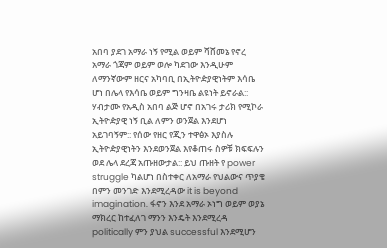አበባ ያደገ አማራ ነኝ የሚል ወይም ሻሸመኔ የኖረ አማራ ጎጃም ወይም ወሎ ካደገው እንዲሁም ለማንኛውም ዘርና አካባቢ በኢትዮዽያዊነትም እሳቤ ሆነ በሌላ የእሳቤ ወይም ግንዛቤ ልዩነት ይኖራል:: ሃብታሙ የአዲስ አበባ ልጅ ሆኖ በአገሩ ታሪክ የሚኮራ ኢትዮዽያዊ ነኝ ቢል ለምን ወንጀል እንደሆነ አይገባኝም:: የሰው የዘር የጂን ተዋፅኦ እያስሉ ኢትዮዽያዊነትን እንደወንጀል እየቆጠሩ ስዎቹ ክፍፍሉን ወደ ሌላ ደረጃ አጡዘውታል:: ይህ ጡዘት የ power struggle ካልሆነ በስተቀር ለአማራ የህልውና ጥያቄ በምን መንገድ እንደሚረዳው it is beyond imagination. ፋኖን እንደ አማራ ኦነግ ወይም ወያኔ ማክረር ከተፈለገ ማንን እንዴት እንደሚረዳ politically ምን ያህል successful እንደሚሆን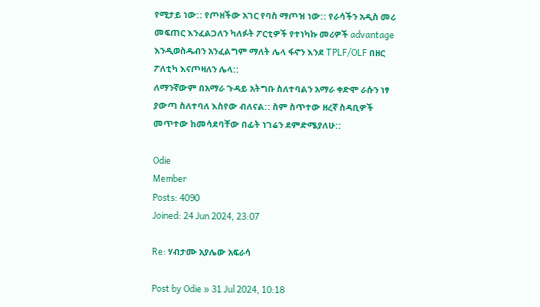የሚታይ ነው:: የጦዘችው አገር የባስ ማጦዝ ነው:: የራሳችን አዲስ መሪ መፍጠር እንፈልጋለን ካለፉት ፖርቲዎች የተነካኩ መሪዎች advantage እንዲወስዱብን አንፈልግም ማለት ሌላ ፋኖን እንደ TPLF/OLF በዘር ፖለቲካ እናጦዛለን ሌላ::
ለማንኛውም በአማራ ጉዳይ አትግቡ ስለተባልን አማራ ቀድሞ ራሱን ነፃ ያውጣ ስለተባለ እስየው ብለናል:: ስም ስጥተው ዘረኛ ስዳቢዎች መጥተው ከመሳደባቸው በፊት ነገሬን ደምድሜያለሁ::

Odie
Member
Posts: 4090
Joined: 24 Jun 2024, 23:07

Re: ሃብታሙ አያሌው አፍራሳ

Post by Odie » 31 Jul 2024, 10:18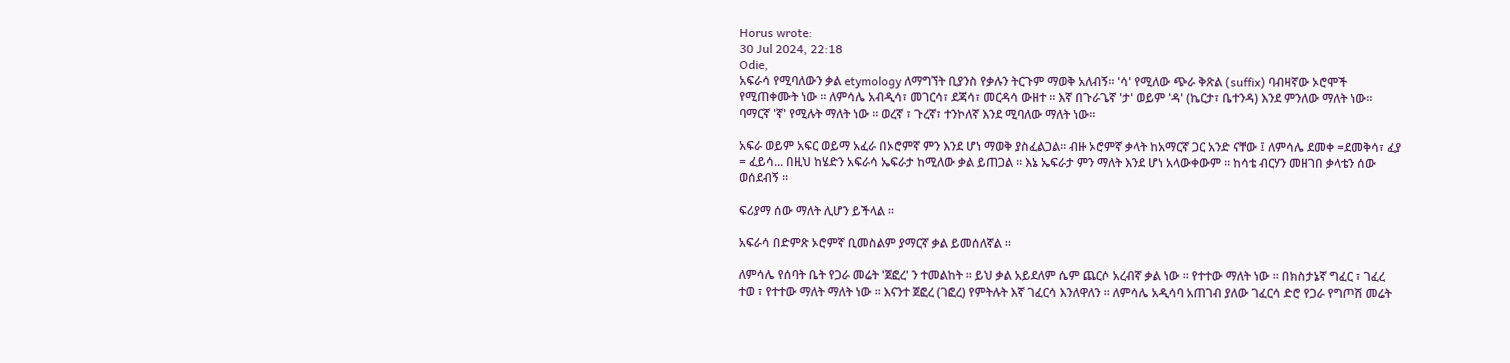Horus wrote:
30 Jul 2024, 22:18
Odie,
አፍራሳ የሚባለውን ቃል etymology ለማግኘት ቢያንስ የቃሉን ትርጉም ማወቅ አለብኝ። 'ሳ' የሚለው ጭራ ቅጽል (suffix) ባብዛኛው ኦሮሞች የሚጠቀሙት ነው ። ለምሳሌ አብዲሳ፣ መገርሳ፣ ደጃሳ፣ መርዳሳ ውዘተ ። እኛ በጉራጌኛ 'ታ' ወይም 'ዳ' (ኬርታ፣ ቤተንዳ) እንደ ምንለው ማለት ነው። ባማርኛ 'ኛ' የሚሉት ማለት ነው ። ወረኛ ፣ ጉረኛ፣ ተንኮለኛ እንደ ሚባለው ማለት ነው።

አፍራ ወይም አፍር ወይማ አፈራ በኦሮምኛ ምን እንደ ሆነ ማወቅ ያስፈልጋል። ብዙ ኦሮምኛ ቃላት ከአማርኛ ጋር አንድ ናቸው ፤ ለምሳሌ ደመቀ =ደመቅሳ፣ ፈያ = ፈይሳ... በዚህ ከሄድን አፍራሳ ኤፍራታ ከሚለው ቃል ይጠጋል ። እኔ ኤፍራታ ምን ማለት እንደ ሆነ አላውቀውም ። ከሳቴ ብርሃን መዘገበ ቃላቴን ሰው ወሰደብኝ ።

ፍሪያማ ሰው ማለት ሊሆን ይችላል ።

አፍራሳ በድምጽ ኦሮምኛ ቢመስልም ያማርኛ ቃል ይመሰለኛል ።

ለምሳሌ የሰባት ቤት የጋራ መሬት 'ጀፎረ' ን ተመልከት ። ይህ ቃል አይደለም ሴም ጨርሶ አረብኛ ቃል ነው ። የተተው ማለት ነው ። በክስታኔኛ ግፈር ፣ ገፈረ ተወ ፣ የተተው ማለት ማለት ነው ። እናንተ ጀፎረ (ገፎረ) የምትሉት እኛ ገፈርሳ እንለዋለን ። ለምሳሌ አዲሳባ አጠገብ ያለው ገፈርሳ ድሮ የጋራ የግጦሽ መሬት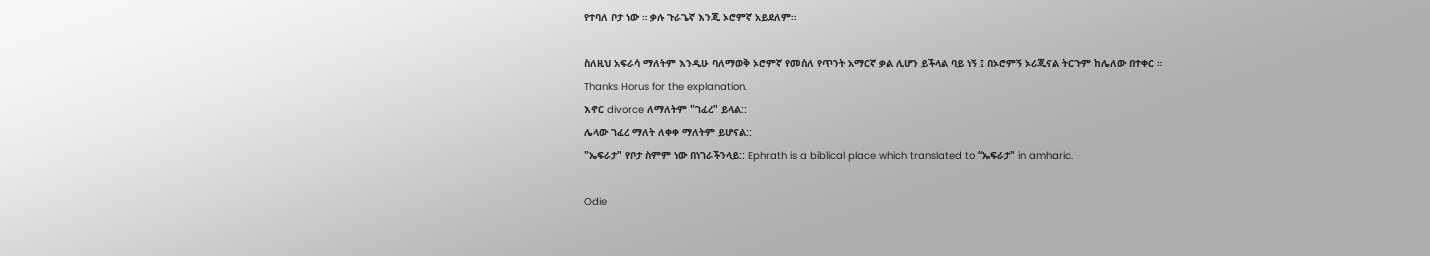የተባለ ቦታ ነው ። ቃሉ ጉራጌኛ እንጂ ኦሮምኛ አይደለም።

ስለዚህ አፍራሳ ማለትም እንዲሁ ባለማወቅ ኦሮምኛ የመሰለ የጥንት አማርኛ ቃል ሊሆን ይችላል ባይ ነኝ ፤ በኦሮምኝ ኦሪጂናል ትርጉም ከሌለው በተቀር ።
Thanks Horus for the explanation.
እኖር divorce ለማለትም "ገፈረ" ይላል::
ሌላው ገፈረ ማለት ለቀቀ ማለትም ይሆናል::
"ኤፍራታ" የቦታ ስምም ነው በነገራችንላይ:: Ephrath is a biblical place which translated to “ኤፍራታ" in amharic.

Odie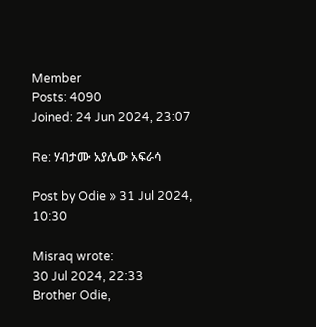Member
Posts: 4090
Joined: 24 Jun 2024, 23:07

Re: ሃብታሙ አያሌው አፍራሳ

Post by Odie » 31 Jul 2024, 10:30

Misraq wrote:
30 Jul 2024, 22:33
Brother Odie,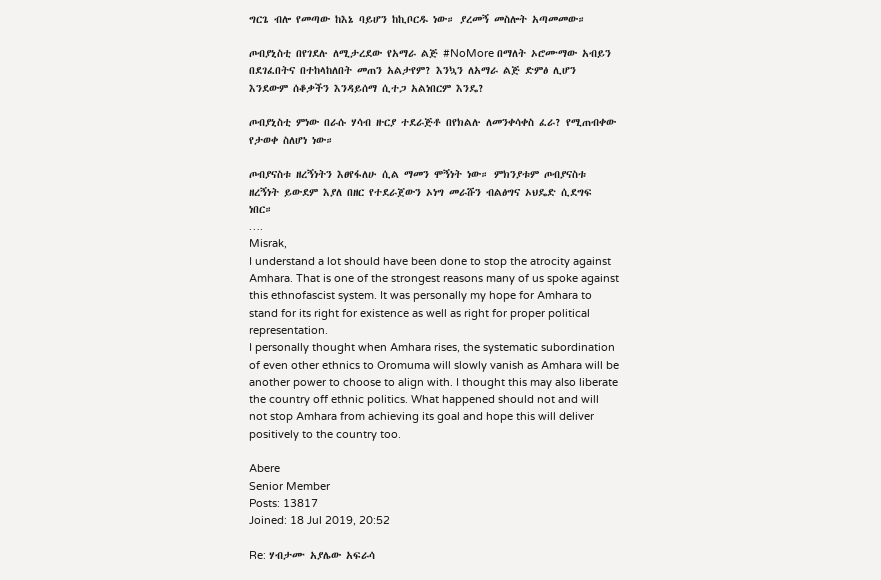ግርጌ ብሎ የመጣው ከእኔ ባይሆን ከኪቦርዱ ነው። ያረመኝ መስሎት አጣመመው።

ጦብያኒስቲ በየገደሉ ለሚታረደው የአማራ ልጅ #NoMore በማለት ኦሮሙማው አብይን በደገፈበትና በተከላከለበት መጠን አልታየም? እንኳን ለአማራ ልጅ ድምፅ ሊሆን እንደውም ሰቆቃችን እንዳይሰማ ሲተጋ አልነበርም እንዴ?

ጦብያኒስቲ ምነው በራሱ ሃሳብ ዙርያ ተደራጅቶ በየክልሉ ለመንቀሳቀስ ፈራ? የሚጠብቀው የታወቀ ስለሆነ ነው።

ጦብያናስቱ ዘረኝነትን እፀየፋለሁ ሲል ማመን ሞኝነት ነው። ምክንያቱም ጦብያናስቱ ዘረኝነት ይውደም እያለ በዘር የተደራጀውን ኦነግ መራሹን ብልፅግና ኦህዴድ ሲደግፍ ነበር።
….
Misrak,
I understand a lot should have been done to stop the atrocity against Amhara. That is one of the strongest reasons many of us spoke against this ethnofascist system. It was personally my hope for Amhara to stand for its right for existence as well as right for proper political representation.
I personally thought when Amhara rises, the systematic subordination of even other ethnics to Oromuma will slowly vanish as Amhara will be another power to choose to align with. I thought this may also liberate the country off ethnic politics. What happened should not and will not stop Amhara from achieving its goal and hope this will deliver positively to the country too.

Abere
Senior Member
Posts: 13817
Joined: 18 Jul 2019, 20:52

Re: ሃብታሙ አያሌው አፍራሳ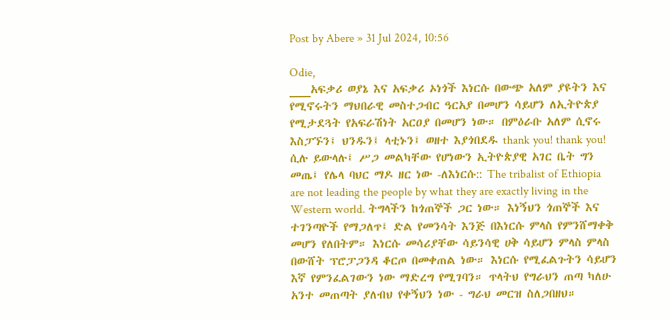Post by Abere » 31 Jul 2024, 10:56

Odie,
___አፍቃሪ ወያኔ እና አፍቃሪ ኦነጎች እነርሱ በውጭ አለም ያዩትን እና የሚኖሩትን ማህበራዊ መስተጋብር ዓርአያ በመሆን ሳይሆን ለኢትዮጵያ የሚታደጓት የአፍራሽነት አርዐያ በመሆን ነው። በምዕራቡ አለም ሲኖሩ እስፓኙን፤ ህንዱን፤ ላቲኑን፤ ወዘተ እያጎበደዱ thank you! thank you! ሲሉ ይውላሉ፤ ሥጋ መልካቸው የሆነውን ኢትዮጵያዊ አገር ቤት ግን መጤ፤ የሌላ ባህር ማዶ ዘር ነው -ለእነርሱ:: The tribalist of Ethiopia are not leading the people by what they are exactly living in the Western world. ትግላችን ከጎጠኞች ጋር ነው። እነኝህን ጎጠኞች እና ተገንጣዮች የማጋለጥ፤ ድል የመንሳት እንጅ በእነርሱ ምላስ የምንሸማቀቅ መሆን የለበትም። እነርሱ መሳሪያቸው ሳይንሳዊ ሀቅ ሳይሆን ምላስ ምላስ በውሸት ፕሮፓጋንዳ ቆርጦ በመቀጠል ነው። እነርሱ የሚፈልጉትን ሳይሆን እኛ የምንፈልገውን ነው ማድረግ የሚገባን። ጥላትህ የግራህን ጠጣ ካለሁ አንተ መጠጣት ያለብህ የቀኝህን ነው - ግራህ መርዝ ስለጋበዘህ።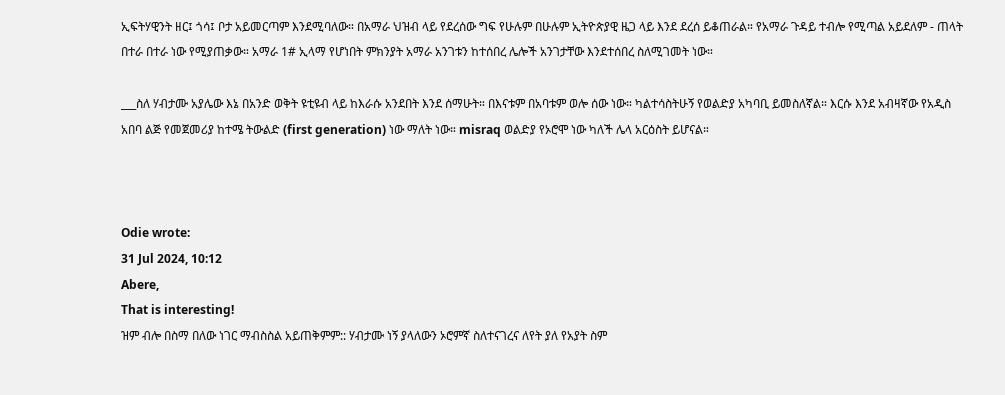ኢፍትሃዊንት ዘር፤ ጎሳ፤ ቦታ አይመርጣም እንደሚባለው። በአማራ ህዝብ ላይ የደረሰው ግፍ የሁሉም በሁሉም ኢትዮጵያዊ ዜጋ ላይ እንደ ደረሰ ይቆጠራል። የአማራ ጉዳይ ተብሎ የሚጣል አይደለም - ጠላት በተራ በተራ ነው የሚያጠቃው። አማራ 1# ኢላማ የሆነበት ምክንያት አማራ አንገቱን ከተሰበረ ሌሎች አንገታቸው እንደተሰበረ ስለሚገመት ነው።

___ስለ ሃብታሙ አያሌው እኔ በአንድ ወቅት ዩቲዩብ ላይ ከእራሱ አንደበት እንደ ሰማሁት። በእናቱም በአባቱም ወሎ ሰው ነው። ካልተሳስትሁኝ የወልድያ አካባቢ ይመስለኛል። እርሱ እንደ አብዛኛው የአዲስ አበባ ልጅ የመጀመሪያ ከተሜ ትውልድ (first generation) ነው ማለት ነው። misraq ወልድያ የኦሮሞ ነው ካለች ሌላ አርዕስት ይሆናል።



Odie wrote:
31 Jul 2024, 10:12
Abere,
That is interesting!
ዝም ብሎ በስማ በለው ነገር ማብስስል አይጠቅምም:: ሃብታሙ ነኝ ያላለውን ኦሮምኛ ስለተናገረና ለየት ያለ የአያት ስም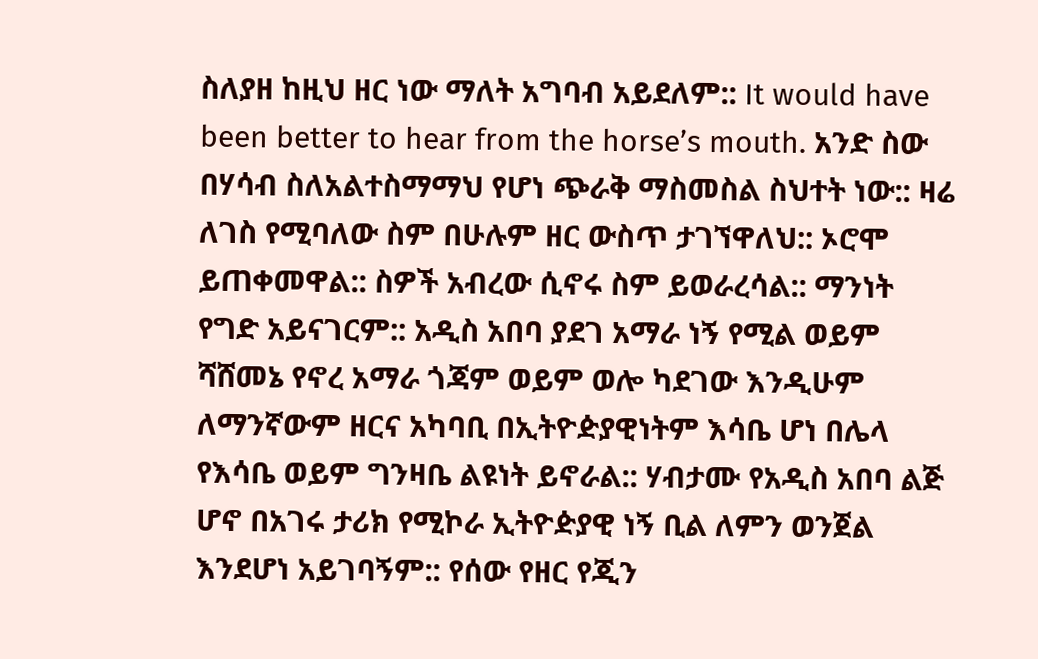ስለያዘ ከዚህ ዘር ነው ማለት አግባብ አይደለም:: It would have been better to hear from the horse’s mouth. አንድ ስው በሃሳብ ስለአልተስማማህ የሆነ ጭራቅ ማስመስል ስህተት ነው:: ዛሬ ለገስ የሚባለው ስም በሁሉም ዘር ውስጥ ታገኘዋለህ:: ኦሮሞ ይጠቀመዋል:: ስዎች አብረው ሲኖሩ ስም ይወራረሳል:: ማንነት የግድ አይናገርም:: አዲስ አበባ ያደገ አማራ ነኝ የሚል ወይም ሻሸመኔ የኖረ አማራ ጎጃም ወይም ወሎ ካደገው እንዲሁም ለማንኛውም ዘርና አካባቢ በኢትዮዽያዊነትም እሳቤ ሆነ በሌላ የእሳቤ ወይም ግንዛቤ ልዩነት ይኖራል:: ሃብታሙ የአዲስ አበባ ልጅ ሆኖ በአገሩ ታሪክ የሚኮራ ኢትዮዽያዊ ነኝ ቢል ለምን ወንጀል እንደሆነ አይገባኝም:: የሰው የዘር የጂን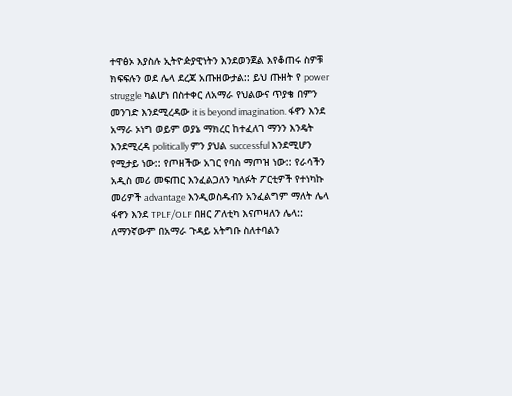ተዋፅኦ እያስሉ ኢትዮዽያዊነትን እንደወንጀል እየቆጠሩ ስዎቹ ክፍፍሉን ወደ ሌላ ደረጃ አጡዘውታል:: ይህ ጡዘት የ power struggle ካልሆነ በስተቀር ለአማራ የህልውና ጥያቄ በምን መንገድ እንደሚረዳው it is beyond imagination. ፋኖን እንደ አማራ ኦነግ ወይም ወያኔ ማክረር ከተፈለገ ማንን እንዴት እንደሚረዳ politically ምን ያህል successful እንደሚሆን የሚታይ ነው:: የጦዘችው አገር የባስ ማጦዝ ነው:: የራሳችን አዲስ መሪ መፍጠር እንፈልጋለን ካለፉት ፖርቲዎች የተነካኩ መሪዎች advantage እንዲወስዱብን አንፈልግም ማለት ሌላ ፋኖን እንደ TPLF/OLF በዘር ፖለቲካ እናጦዛለን ሌላ::
ለማንኛውም በአማራ ጉዳይ አትግቡ ስለተባልን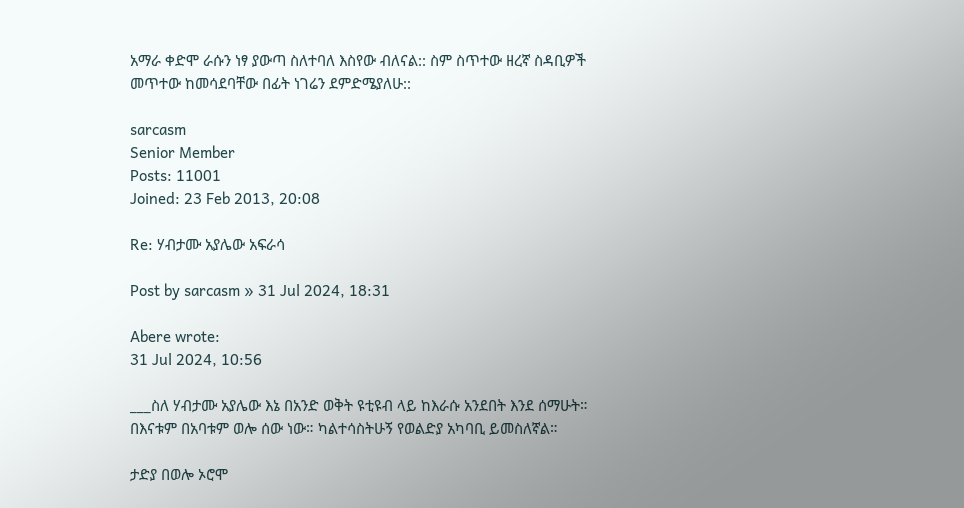አማራ ቀድሞ ራሱን ነፃ ያውጣ ስለተባለ እስየው ብለናል:: ስም ስጥተው ዘረኛ ስዳቢዎች መጥተው ከመሳደባቸው በፊት ነገሬን ደምድሜያለሁ::

sarcasm
Senior Member
Posts: 11001
Joined: 23 Feb 2013, 20:08

Re: ሃብታሙ አያሌው አፍራሳ

Post by sarcasm » 31 Jul 2024, 18:31

Abere wrote:
31 Jul 2024, 10:56

___ስለ ሃብታሙ አያሌው እኔ በአንድ ወቅት ዩቲዩብ ላይ ከእራሱ አንደበት እንደ ሰማሁት። በእናቱም በአባቱም ወሎ ሰው ነው። ካልተሳስትሁኝ የወልድያ አካባቢ ይመስለኛል።

ታድያ በወሎ ኦሮሞ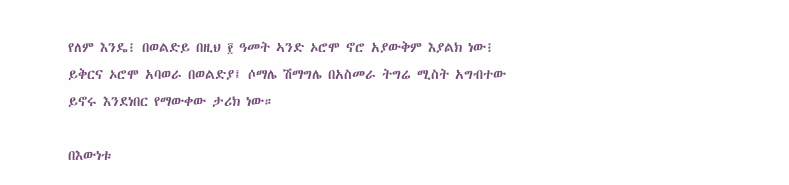የለም እንዴ፧ በወልድይ በዚህ ፻ ዓመት ኣንድ ኦሮሞ ኖሮ አያውቅም እያልክ ነው፧ ይቅርና ኦሮሞ አባወራ በወልድያ፤ ሶማሌ ሽማግሌ በአስመራ ትግሬ ሚስት አግብተው ይኖሩ እንደነበር የማውቀው ታሪክ ነው።

በእውነቱ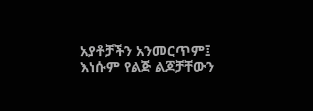አያቶቻችን አንመርጥም፤ እነሱም የልጅ ልጆቻቸውን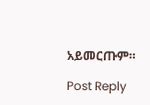አይመርጡም።

Post Reply